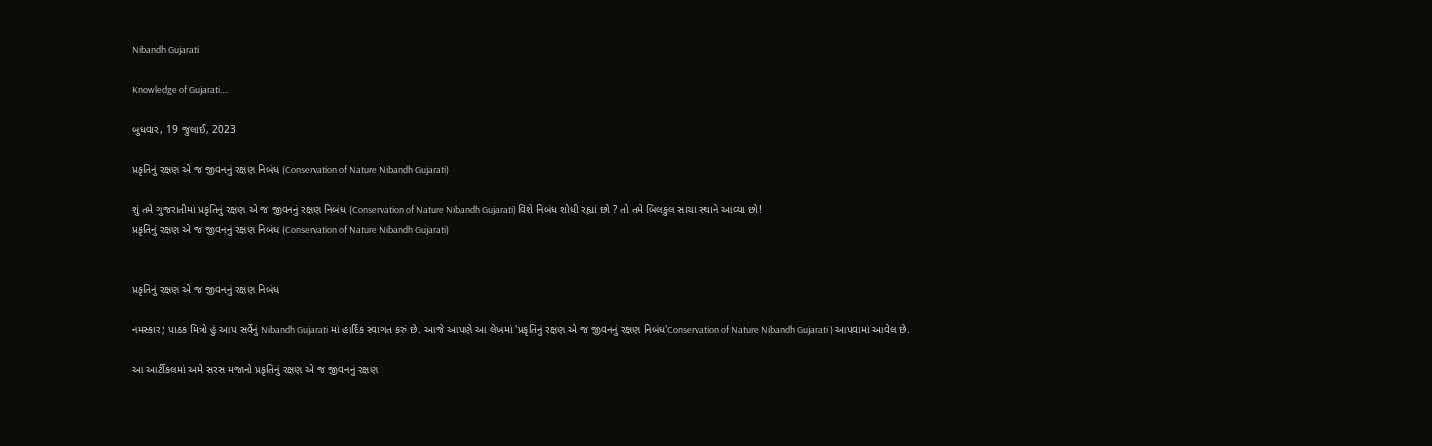Nibandh Gujarati

Knowledge of Gujarati....

બુધવાર, 19 જુલાઈ, 2023

પ્રકૃતિનું રક્ષણ એ જ જીવનનું રક્ષણ નિબંધ (Conservation of Nature Nibandh Gujarati)

શું તમે ગુજરાતીમાં પ્રકૃતિનું રક્ષણ એ જ જીવનનું રક્ષણ નિબંધ (Conservation of Nature Nibandh Gujarati) વિશે નિબંધ શોધી રહ્યાં છો ? તો તમે બિલકુલ સાચા સ્થાને આવ્યા છો!
પ્રકૃતિનું રક્ષણ એ જ જીવનનું રક્ષણ નિબંધ (Conservation of Nature Nibandh Gujarati)


પ્રકૃતિનું રક્ષણ એ જ જીવનનું રક્ષણ નિબંધ

નમસ્કાર; પાઠક મિત્રો હું આપ સર્વેનું Nibandh Gujarati માં હાર્દિક સ્વાગત કરું છે. આજે આપણે આ લેખમાં 'પ્રકૃતિનું રક્ષણ એ જ જીવનનું રક્ષણ નિબંધ'Conservation of Nature Nibandh Gujarati ) આપવામાં આવેલ છે.

આ આર્ટીકલમાં અમે સરસ મજાનો પ્રકૃતિનું રક્ષણ એ જ જીવનનું રક્ષણ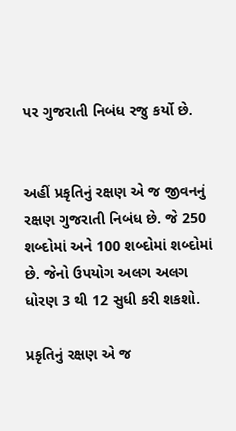પર ગુજરાતી નિબંધ રજુ કર્યો છે.


અહીં પ્રકૃતિનું રક્ષણ એ જ જીવનનું રક્ષણ ગુજરાતી નિબંધ છે. જે 250 શબ્દોમાં અને 100 શબ્દોમાં શબ્દોમાં છે. જેનો ઉપયોગ અલગ અલગ ધોરણ 3 થી 12 સુધી કરી શકશો.

પ્રકૃતિનું રક્ષણ એ જ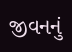જીવનનું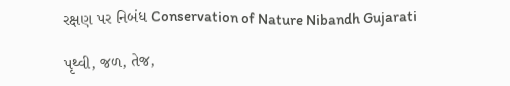રક્ષણ પર નિબંધ Conservation of Nature Nibandh Gujarati

પૃથ્વી, જળ, તેજ,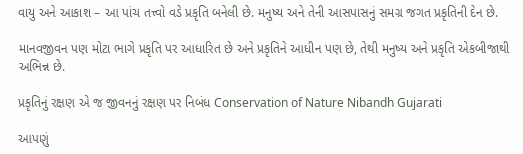વાયુ અને આકાશ – આ પાંચ તત્ત્વો વડે પ્રકૃતિ બનેલી છે. મનુષ્ય અને તેની આસપાસનું સમગ્ર જગત પ્રકૃતિની દેન છે.

માનવજીવન પણ મોટા ભાગે પ્રકૃતિ પર આધારિત છે અને પ્રકૃતિને આધીન પણ છે, તેથી મનુષ્ય અને પ્રકૃતિ એકબીજાથી અભિન્ન છે.

પ્રકૃતિનું રક્ષણ એ જ જીવનનું રક્ષણ પર નિબંધ Conservation of Nature Nibandh Gujarati

આપણું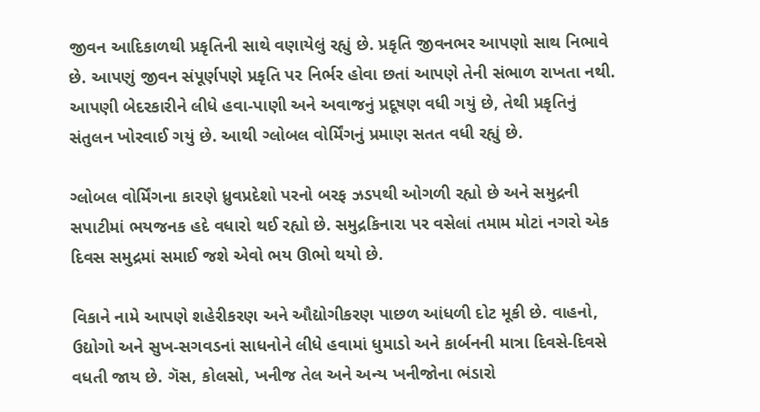જીવન આદિકાળથી પ્રકૃતિની સાથે વણાયેલું રહ્યું છે. પ્રકૃતિ જીવનભર આપણો સાથ નિભાવે છે. આપણું જીવન સંપૂર્ણપણે પ્રકૃતિ પર નિર્ભર હોવા છતાં આપણે તેની સંભાળ રાખતા નથી. આપણી બેદરકારીને લીધે હવા-પાણી અને અવાજનું પ્રદૂષણ વધી ગયું છે, તેથી પ્રકૃતિનું સંતુલન ખોરવાઈ ગયું છે. આથી ગ્લોબલ વોર્મિંગનું પ્રમાણ સતત વધી રહ્યું છે.

ગ્લોબલ વોર્મિંગના કારણે ધ્રુવપ્રદેશો પરનો બરફ ઝડપથી ઓગળી રહ્યો છે અને સમુદ્રની સપાટીમાં ભયજનક હદે વધારો થઈ રહ્યો છે. સમુદ્રકિનારા પર વસેલાં તમામ મોટાં નગરો એક દિવસ સમુદ્રમાં સમાઈ જશે એવો ભય ઊભો થયો છે.

વિકાને નામે આપણે શહેરીકરણ અને ઔદ્યોગીકરણ પાછળ આંધળી દોટ મૂકી છે. વાહનો, ઉદ્યોગો અને સુખ-સગવડનાં સાધનોને લીધે હવામાં ધુમાડો અને કાર્બનની માત્રા દિવસે-દિવસે વધતી જાય છે. ગૅસ, કોલસો, ખનીજ તેલ અને અન્ય ખનીજોના ભંડારો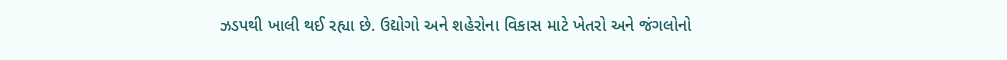ઝડપથી ખાલી થઈ રહ્યા છે. ઉદ્યોગો અને શહેરોના વિકાસ માટે ખેતરો અને જંગલોનો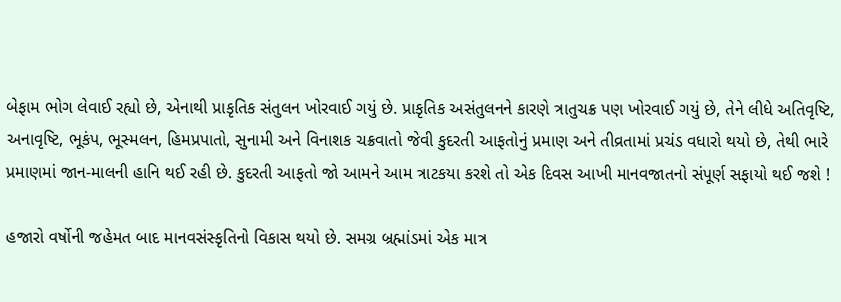બેફામ ભોગ લેવાઈ રહ્યો છે, એનાથી પ્રાકૃતિક સંતુલન ખોરવાઈ ગયું છે. પ્રાકૃતિક અસંતુલનને કારણે ત્રાતુચક્ર પણ ખોરવાઈ ગયું છે, તેને લીધે અતિવૃષ્ટિ, અનાવૃષ્ટિ, ભૂકંપ, ભૂસ્મલન, હિમપ્રપાતો, સુનામી અને વિનાશક ચક્રવાતો જેવી કુદરતી આફતોનું પ્રમાણ અને તીવ્રતામાં પ્રચંડ વધારો થયો છે, તેથી ભારે પ્રમાણમાં જાન-માલની હાનિ થઈ રહી છે. કુદરતી આફતો જો આમને આમ ત્રાટકયા કરશે તો એક દિવસ આખી માનવજાતનો સંપૂર્ણ સફાયો થઈ જશે !

હજારો વર્ષોની જહેમત બાદ માનવસંસ્કૃતિનો વિકાસ થયો છે. સમગ્ર બ્રહ્માંડમાં એક માત્ર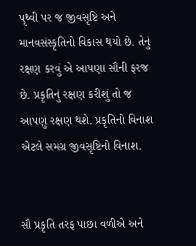પૃથ્વી પર જ જીવસૃષ્ટિ અને માનવસંસ્કૃતિનો વિકાસ થયો છે. તેનું રક્ષણ કરવું એ આપણા સૌની ફરજ છે. પ્રકૃતિનું રક્ષણ કરીશું તો જ આપણું રક્ષણ થશે. પ્રકૃતિનો વિનાશ એટલે સમગ્ર જીવસૃષ્ટિનો વિનાશ.


સૌ પ્રકૃતિ તરફ પાછા વળીએ અને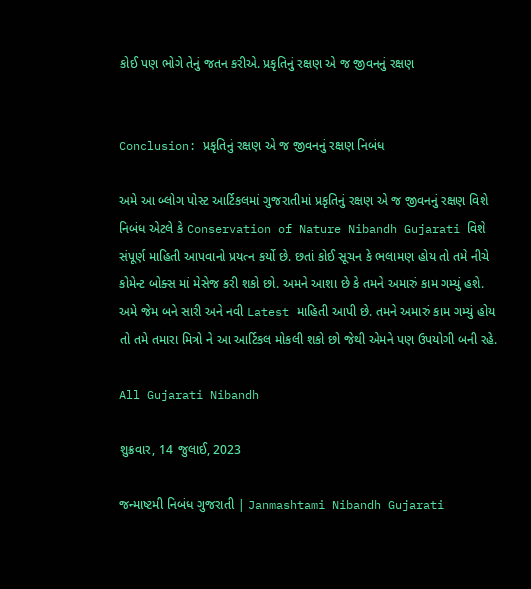કોઈ પણ ભોગે તેનું જતન કરીએ. પ્રકૃતિનું રક્ષણ એ જ જીવનનું રક્ષણ


Conclusion: પ્રકૃતિનું રક્ષણ એ જ જીવનનું રક્ષણ નિબંધ

અમે આ બ્લોગ પોસ્ટ આર્ટિકલમાં ગુજરાતીમાં પ્રકૃતિનું રક્ષણ એ જ જીવનનું રક્ષણ વિશે નિબંધ એટલે કે Conservation of Nature Nibandh Gujarati વિશે સંપૂર્ણ માહિતી આપવાનો પ્રયત્ન કર્યો છે. છતાં કોઈ સૂચન કે ભલામણ હોય તો તમે નીચે કોમેન્ટ બોક્સ માં મેસેજ કરી શકો છો. અમને આશા છે કે તમને અમારું કામ ગમ્યું હશે. અમે જેમ બને સારી અને નવી Latest માહિતી આપી છે. તમને અમારું કામ ગમ્યું હોય તો તમે તમારા મિત્રો ને આ આર્ટિકલ મોકલી શકો છો જેથી એમને પણ ઉપયોગી બની રહે.

All Gujarati Nibandh

શુક્રવાર, 14 જુલાઈ, 2023

જન્માષ્ટમી નિબંધ ગુજરાતી | Janmashtami Nibandh Gujarati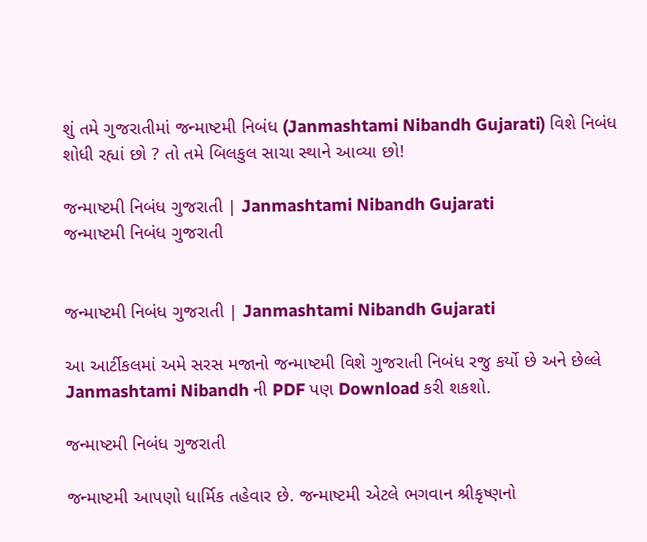શું તમે ગુજરાતીમાં જન્માષ્ટમી નિબંધ (Janmashtami Nibandh Gujarati) વિશે નિબંધ શોધી રહ્યાં છો ? તો તમે બિલકુલ સાચા સ્થાને આવ્યા છો!

જન્માષ્ટમી નિબંધ ગુજરાતી | Janmashtami Nibandh Gujarati
જન્માષ્ટમી નિબંધ ગુજરાતી


જન્માષ્ટમી નિબંધ ગુજરાતી | Janmashtami Nibandh Gujarati

આ આર્ટીકલમાં અમે સરસ મજાનો જન્માષ્ટમી વિશે ગુજરાતી નિબંધ રજુ કર્યો છે અને છેલ્લે Janmashtami Nibandh ની PDF પણ Download કરી શકશો.

જન્માષ્ટમી નિબંધ ગુજરાતી

જન્માષ્ટમી આપણો ધાર્મિક તહેવાર છે. જન્માષ્ટમી એટલે ભગવાન શ્રીકૃષ્ણનો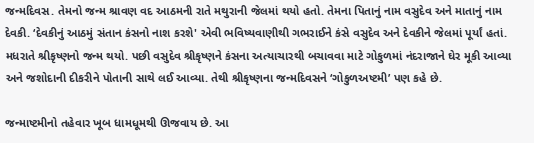જન્મદિવસ. તેમનો જન્મ શ્રાવણ વદ આઠમની રાતે મથુરાની જેલમાં થયો હતો. તેમના પિતાનું નામ વસુદેવ અને માતાનું નામ દેવકી. ‘દેવકીનું આઠમું સંતાન કંસનો નાશ કરશે' એવી ભવિષ્યવાણીથી ગભરાઈને કંસે વસુદેવ અને દેવકીને જેલમાં પૂર્યાં હતાં. મધરાતે શ્રીકૃષ્ણનો જન્મ થયો. પછી વસુદેવ શ્રીકૃષ્ણને કંસના અત્યાચારથી બચાવવા માટે ગોકુળમાં નંદરાજાને ઘેર મૂકી આવ્યા અને જશોદાની દીકરીને પોતાની સાથે લઈ આવ્યા. તેથી શ્રીકૃષ્ણના જન્મદિવસને ‘ગોકુળઅષ્ટમી’ પણ કહે છે.

જન્માષ્ટમીનો તહેવાર ખૂબ ધામધૂમથી ઊજવાય છે. આ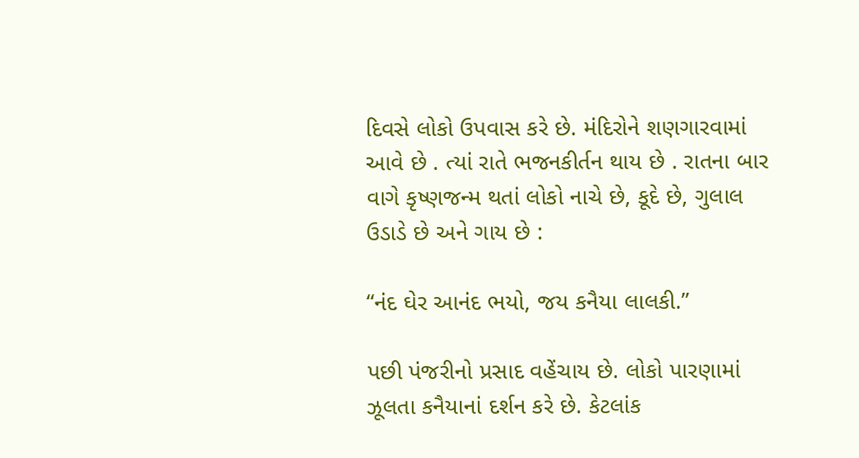દિવસે લોકો ઉપવાસ કરે છે. મંદિરોને શણગારવામાં આવે છે . ત્યાં રાતે ભજનકીર્તન થાય છે . રાતના બાર વાગે કૃષ્ણજન્મ થતાં લોકો નાચે છે, કૂદે છે, ગુલાલ ઉડાડે છે અને ગાય છે :

‘‘નંદ ઘેર આનંદ ભયો, જય કનૈયા લાલકી.’’

પછી પંજરીનો પ્રસાદ વહેંચાય છે. લોકો પારણામાં ઝૂલતા કનૈયાનાં દર્શન કરે છે. કેટલાંક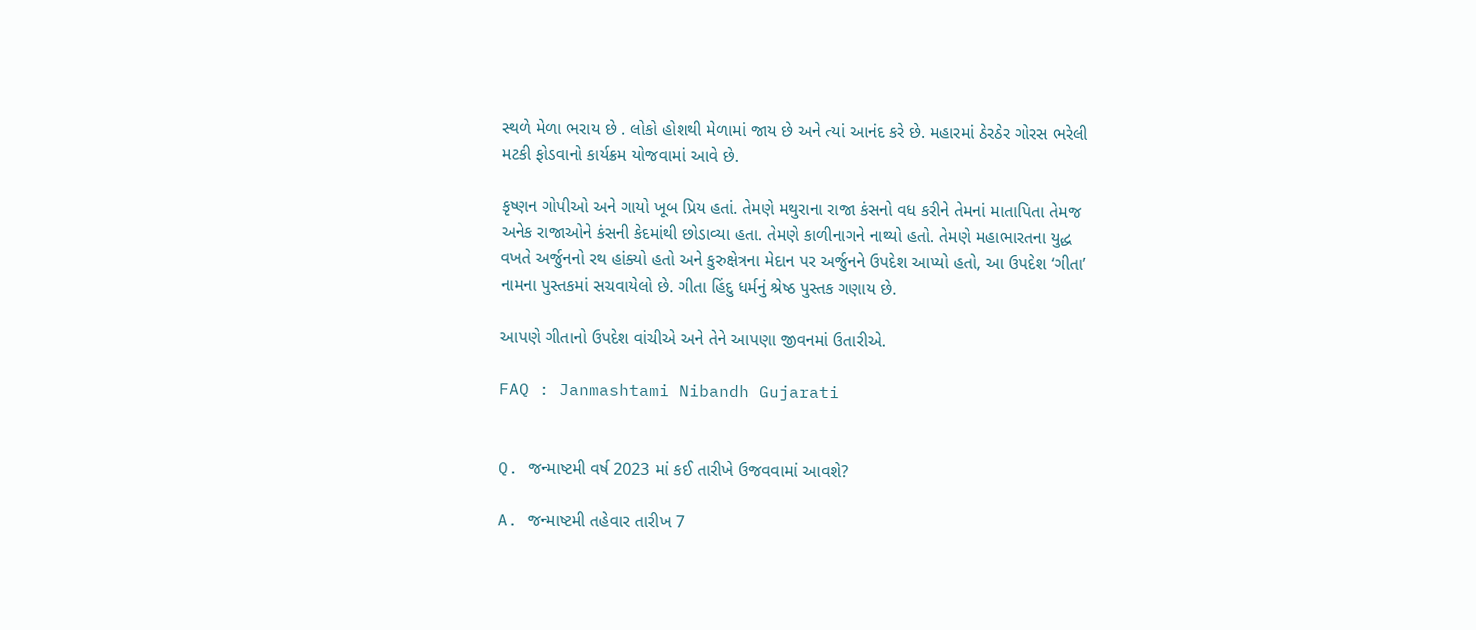સ્થળે મેળા ભરાય છે . લોકો હોશથી મેળામાં જાય છે અને ત્યાં આનંદ કરે છે. મહારમાં ઠેરઠેર ગોરસ ભરેલી મટકી ફોડવાનો કાર્યક્રમ યોજવામાં આવે છે.

કૃષ્ણન ગોપીઓ અને ગાયો ખૂબ પ્રિય હતાં. તેમણે મથુરાના રાજા કંસનો વધ કરીને તેમનાં માતાપિતા તેમજ અનેક રાજાઓને કંસની કેદમાંથી છોડાવ્યા હતા. તેમણે કાળીનાગને નાથ્યો હતો. તેમણે મહાભારતના યુદ્ધ વખતે અર્જુનનો રથ હાંક્યો હતો અને કુરુક્ષેત્રના મેદાન પર અર્જુનને ઉપદેશ આપ્યો હતો, આ ઉપદેશ ‘ગીતા’ નામના પુસ્તકમાં સચવાયેલો છે. ગીતા હિંદુ ધર્મનું શ્રેષ્ઠ પુસ્તક ગણાય છે.

આપણે ગીતાનો ઉપદેશ વાંચીએ અને તેને આપણા જીવનમાં ઉતારીએ.

FAQ : Janmashtami Nibandh Gujarati


Q. જન્માષ્ટમી વર્ષ 2023 માં કઈ તારીખે ઉજવવામાં આવશે?

A. જન્માષ્ટમી તહેવાર તારીખ 7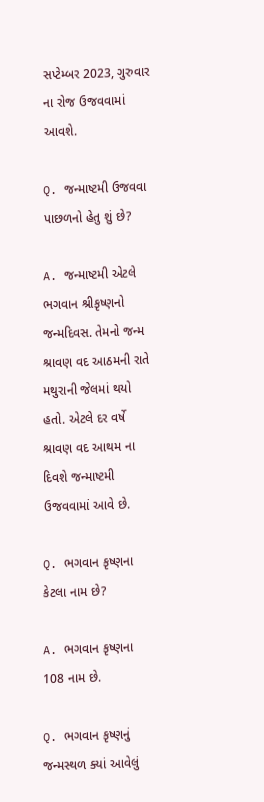સપ્ટેમ્બર 2023, ગુરુવાર ના રોજ ઉજવવામાં આવશે.

Q. જન્માષ્ટમી ઉજવવા પાછળનો હેતુ શું છે?

A. જન્માષ્ટમી એટલે ભગવાન શ્રીકૃષ્ણનો જન્મદિવસ. તેમનો જન્મ શ્રાવણ વદ આઠમની રાતે મથુરાની જેલમાં થયો હતો. એટલે દર વર્ષે શ્રાવણ વદ આથમ ના દિવશે જન્માષ્ટમી ઉજવવામાં આવે છે.

Q. ભગવાન કૃષ્ણના કેટલા નામ છે?

A. ભગવાન કૃષ્ણના 108 નામ છે.

Q. ભગવાન કૃષ્ણનું જન્મસ્થળ ક્યાં આવેલું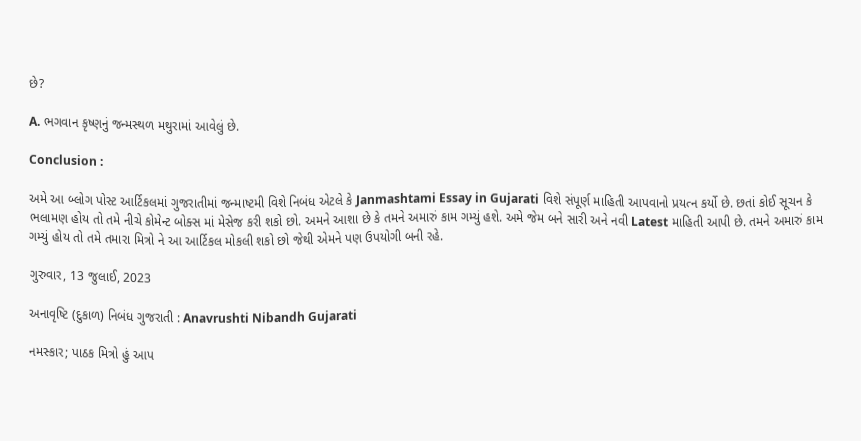છે?

A. ભગવાન કૃષ્ણનું જન્મસ્થળ મથુરામાં આવેલું છે.

Conclusion :

અમે આ બ્લોગ પોસ્ટ આર્ટિકલમાં ગુજરાતીમાં જન્માષ્ટમી વિશે નિબંધ એટલે કે Janmashtami Essay in Gujarati વિશે સંપૂર્ણ માહિતી આપવાનો પ્રયત્ન કર્યો છે. છતાં કોઈ સૂચન કે ભલામણ હોય તો તમે નીચે કોમેન્ટ બોક્સ માં મેસેજ કરી શકો છો. અમને આશા છે કે તમને અમારું કામ ગમ્યું હશે. અમે જેમ બને સારી અને નવી Latest માહિતી આપી છે. તમને અમારું કામ ગમ્યું હોય તો તમે તમારા મિત્રો ને આ આર્ટિકલ મોકલી શકો છો જેથી એમને પણ ઉપયોગી બની રહે.

ગુરુવાર, 13 જુલાઈ, 2023

અનાવૃષ્ટિ (દુકાળ) નિબંધ ગુજરાતી : Anavrushti Nibandh Gujarati

નમસ્કાર; પાઠક મિત્રો હું આપ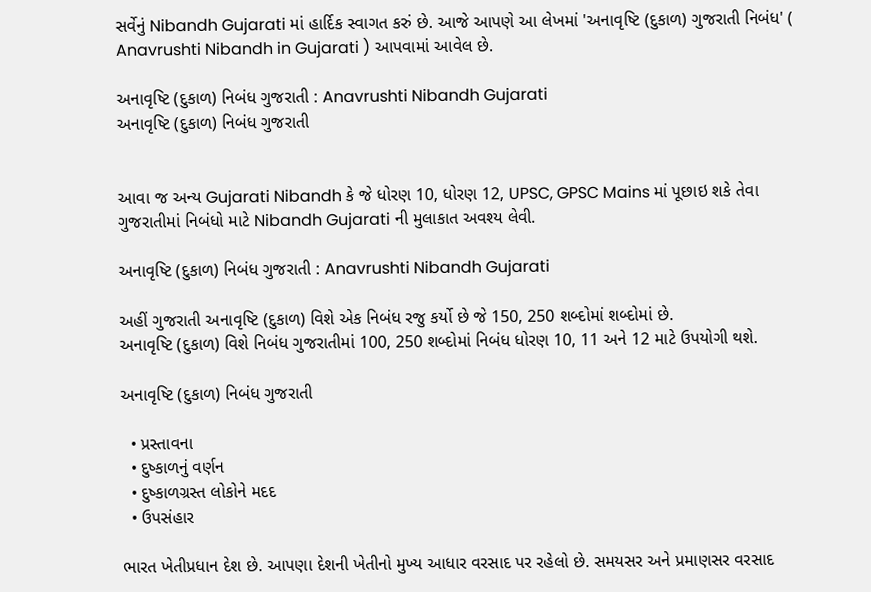સર્વેનું Nibandh Gujarati માં હાર્દિક સ્વાગત કરું છે. આજે આપણે આ લેખમાં 'અનાવૃષ્ટિ (દુકાળ) ગુજરાતી નિબંધ' ( Anavrushti Nibandh in Gujarati ) આપવામાં આવેલ છે.

અનાવૃષ્ટિ (દુકાળ) નિબંધ ગુજરાતી : Anavrushti Nibandh Gujarati
અનાવૃષ્ટિ (દુકાળ) નિબંધ ગુજરાતી


આવા જ અન્ય Gujarati Nibandh કે જે ધોરણ 10, ધોરણ 12, UPSC, GPSC Mains માં પૂછાઇ શકે તેવા ગુજરાતીમાં નિબંધો માટે Nibandh Gujarati ની મુલાકાત અવશ્ય લેવી.

અનાવૃષ્ટિ (દુકાળ) નિબંધ ગુજરાતી : Anavrushti Nibandh Gujarati

અહીં ગુજરાતી અનાવૃષ્ટિ (દુકાળ) વિશે એક નિબંધ રજુ કર્યો છે જે 150, 250 શબ્દોમાં શબ્દોમાં છે.
અનાવૃષ્ટિ (દુકાળ) વિશે નિબંધ ગુજરાતીમાં 100, 250 શબ્દોમાં નિબંધ ધોરણ 10, 11 અને 12 માટે ઉપયોગી થશે.

અનાવૃષ્ટિ (દુકાળ) નિબંધ ગુજરાતી

  • પ્રસ્તાવના
  • દુષ્કાળનું વર્ણન
  • દુષ્કાળગ્રસ્ત લોકોને મદદ
  • ઉપસંહાર

ભારત ખેતીપ્રધાન દેશ છે. આપણા દેશની ખેતીનો મુખ્ય આધાર વરસાદ પર રહેલો છે. સમયસર અને પ્રમાણસર વરસાદ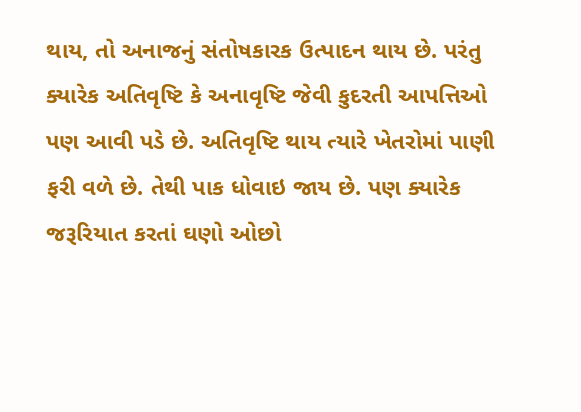થાય, તો અનાજનું સંતોષકારક ઉત્પાદન થાય છે. પરંતુ ક્યારેક અતિવૃષ્ટિ કે અનાવૃષ્ટિ જેવી કુદરતી આપત્તિઓ પણ આવી પડે છે. અતિવૃષ્ટિ થાય ત્યારે ખેતરોમાં પાણી ફરી વળે છે. તેથી પાક ધોવાઇ જાય છે. પણ ક્યારેક જરૂરિયાત કરતાં ઘણો ઓછો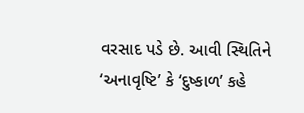વરસાદ પડે છે. આવી સ્થિતિને ‘અનાવૃષ્ટિ’ કે ‘દુષ્કાળ’ કહે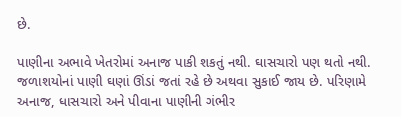છે.

પાણીના અભાવે ખેતરોમાં અનાજ પાકી શકતું નથી. ઘાસચારો પણ થતો નથી. જળાશયોનાં પાણી ઘણાં ઊંડાં જતાં રહે છે અથવા સુકાઈ જાય છે. પરિણામે અનાજ, ધાસચારો અને પીવાના પાણીની ગંભીર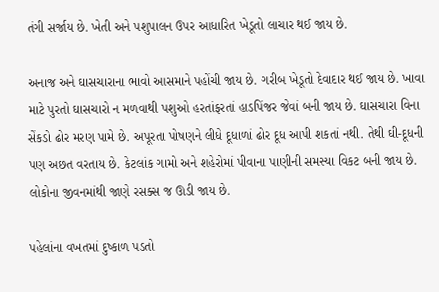તંગી સર્જાય છે. ખેતી અને પશુપાલન ઉપર આધારિત ખેડૂતો લાચાર થઈ જાય છે.

અનાજ અને ઘાસચારાના ભાવો આસમાને પહોંચી જાય છે. ગરીબ ખેડૂતો દેવાદાર થઈ જાય છે. ખાવા માટે પુરતો ઘાસચારો ન મળવાથી પશુઓ હરતાંફરતાં હાડપિંજર જેવાં બની જાય છે. ઘાસચારા વિના સેંકડો ઢોર મરણ પામે છે. અપૂરતા પોષણને લીધે દૂધાળાં ઢોર દૂધ આપી શકતાં નથી. તેથી ઘી-દૂધની પણ અછત વરતાય છે. કેટલાંક ગામો અને શહેરોમાં પીવાના પાણીની સમસ્યા વિકટ બની જાય છે. લોકોના જીવનમાંથી જાણે રસક્સ જ ઊડી જાય છે.

પહેલાંના વખતમાં દુષ્કાળ પડતો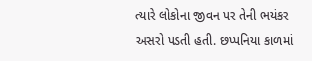ત્યારે લોકોના જીવન પર તેની ભયંકર અસરો પડતી હતી. છપ્પનિયા કાળમાં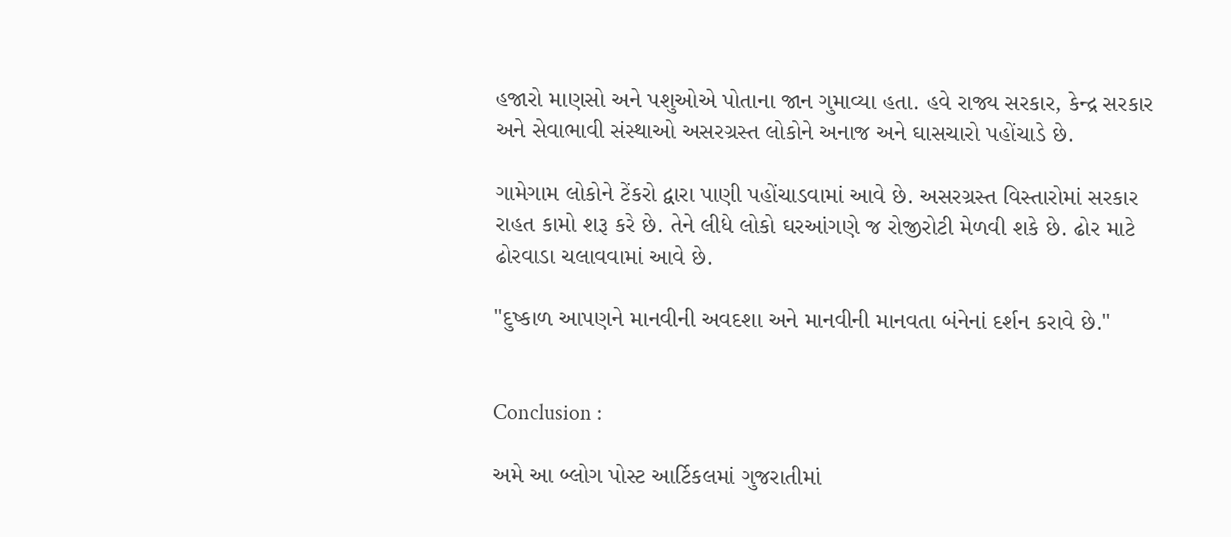હજારો માણસો અને પશુઓએ પોતાના જાન ગુમાવ્યા હતા. હવે રાજ્ય સરકાર, કેન્દ્ર સરકાર અને સેવાભાવી સંસ્થાઓ અસરગ્રસ્ત લોકોને અનાજ અને ઘાસચારો પહોંચાડે છે.

ગામેગામ લોકોને ટેંકરો દ્વારા પાણી પહોંચાડવામાં આવે છે. અસરગ્રસ્ત વિસ્તારોમાં સરકાર રાહત કામો શરૂ કરે છે. તેને લીધે લોકો ઘરઆંગણે જ રોજીરોટી મેળવી શકે છે. ઢોર માટે ઢોરવાડા ચલાવવામાં આવે છે.

"દુષ્કાળ આપણને માનવીની અવદશા અને માનવીની માનવતા બંનેનાં દર્શન કરાવે છે."


Conclusion :

અમે આ બ્લોગ પોસ્ટ આર્ટિકલમાં ગુજરાતીમાં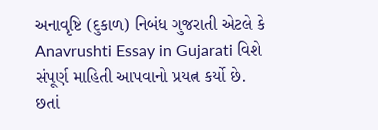અનાવૃષ્ટિ (દુકાળ) નિબંધ ગુજરાતી એટલે કે Anavrushti Essay in Gujarati વિશે સંપૂર્ણ માહિતી આપવાનો પ્રયત્ન કર્યો છે. છતાં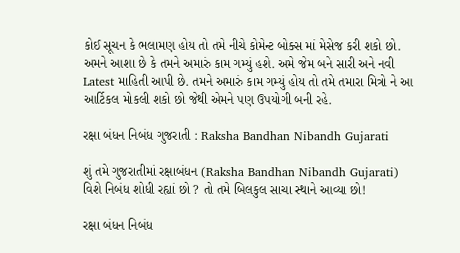કોઈ સૂચન કે ભલામણ હોય તો તમે નીચે કોમેન્ટ બોક્સ માં મેસેજ કરી શકો છો. અમને આશા છે કે તમને અમારું કામ ગમ્યું હશે. અમે જેમ બને સારી અને નવી Latest માહિતી આપી છે. તમને અમારું કામ ગમ્યું હોય તો તમે તમારા મિત્રો ને આ આર્ટિકલ મોકલી શકો છો જેથી એમને પણ ઉપયોગી બની રહે.

રક્ષા બંધન નિબંધ ગુજરાતી : Raksha Bandhan Nibandh Gujarati

શું તમે ગુજરાતીમાં રક્ષાબંધન (Raksha Bandhan Nibandh Gujarati) વિશે નિબંધ શોધી રહ્યાં છો ? તો તમે બિલકુલ સાચા સ્થાને આવ્યા છો!

રક્ષા બંધન નિબંધ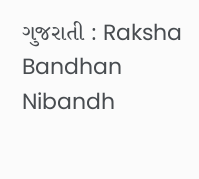ગુજરાતી : Raksha Bandhan Nibandh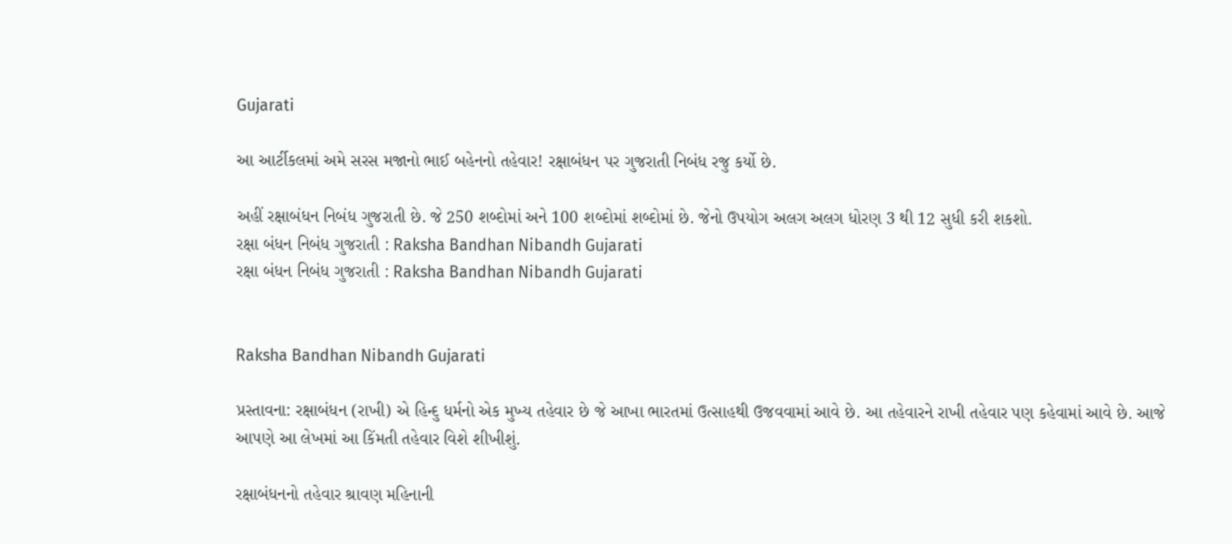Gujarati

આ આર્ટીકલમાં અમે સરસ મજાનો ભાઈ બહેનનો તહેવાર! રક્ષાબંધન પર ગુજરાતી નિબંધ રજુ કર્યો છે.

અહીં રક્ષાબંધન નિબંધ ગુજરાતી છે. જે 250 શબ્દોમાં અને 100 શબ્દોમાં શબ્દોમાં છે. જેનો ઉપયોગ અલગ અલગ ધોરણ 3 થી 12 સુધી કરી શકશો.
રક્ષા બંધન નિબંધ ગુજરાતી : Raksha Bandhan Nibandh Gujarati
રક્ષા બંધન નિબંધ ગુજરાતી : Raksha Bandhan Nibandh Gujarati


Raksha Bandhan Nibandh Gujarati

પ્રસ્તાવના: રક્ષાબંધન (રાખી) એ હિન્દુ ધર્મનો એક મુખ્ય તહેવાર છે જે આખા ભારતમાં ઉત્સાહથી ઉજવવામાં આવે છે. આ તહેવારને રાખી તહેવાર પણ કહેવામાં આવે છે. આજે આપણે આ લેખમાં આ કિંમતી તહેવાર વિશે શીખીશું.

રક્ષાબંધનનો તહેવાર શ્રાવણ મહિનાની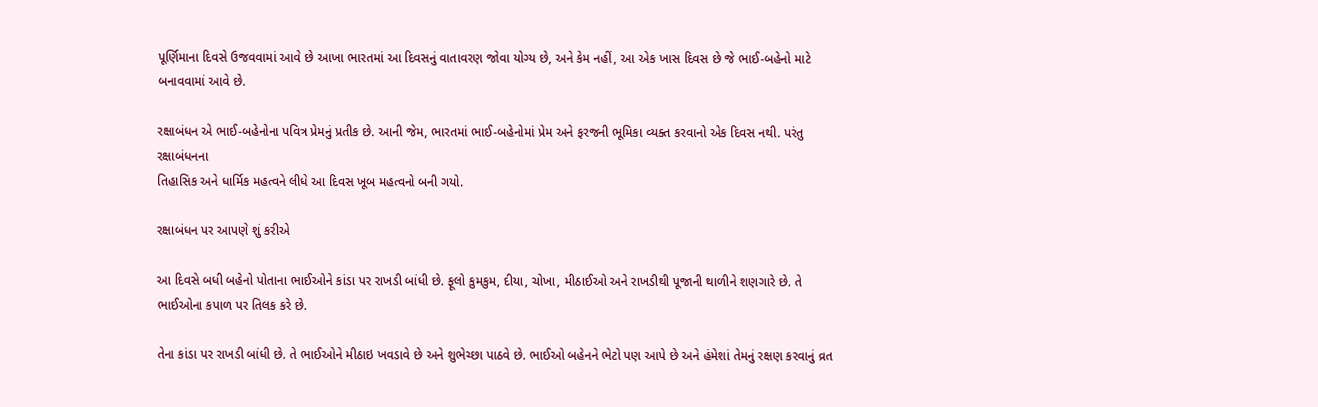પૂર્ણિમાના દિવસે ઉજવવામાં આવે છે આખા ભારતમાં આ દિવસનું વાતાવરણ જોવા યોગ્ય છે, અને કેમ નહીં, આ એક ખાસ દિવસ છે જે ભાઈ-બહેનો માટે બનાવવામાં આવે છે.

રક્ષાબંધન એ ભાઈ-બહેનોના પવિત્ર પ્રેમનું પ્રતીક છે. આની જેમ, ભારતમાં ભાઈ-બહેનોમાં પ્રેમ અને ફરજની ભૂમિકા વ્યક્ત કરવાનો એક દિવસ નથી. પરંતુ રક્ષાબંધનના
તિહાસિક અને ધાર્મિક મહત્વને લીધે આ દિવસ ખૂબ મહત્વનો બની ગયો.

રક્ષાબંધન પર આપણે શું કરીએ

આ દિવસે બધી બહેનો પોતાના ભાઈઓને કાંડા પર રાખડી બાંધી છે. ફૂલો કુમકુમ, દીયા, ચોખા, મીઠાઈઓ અને રાખડીથી પૂજાની થાળીને શણગારે છે. તે ભાઈઓના કપાળ પર તિલક કરે છે.

તેના કાંડા પર રાખડી બાંધી છે. તે ભાઈઓને મીઠાઇ ખવડાવે છે અને શુભેચ્છા પાઠવે છે. ભાઈઓ બહેનને ભેટો પણ આપે છે અને હંમેશાં તેમનું રક્ષણ કરવાનું વ્રત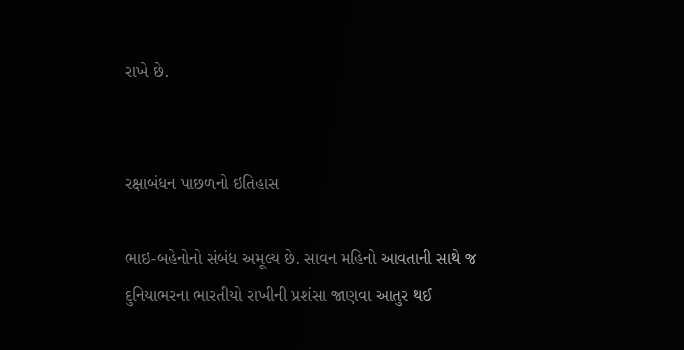રાખે છે.


રક્ષાબંધન પાછળનો ઇતિહાસ

ભાઇ-બહેનોનો સંબંધ અમૂલ્ય છે. સાવન મહિનો આવતાની સાથે જ દુનિયાભરના ભારતીયો રાખીની પ્રશંસા જાણવા આતુર થઈ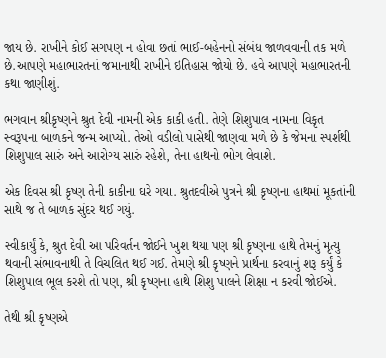જાય છે. રાખીને કોઈ સગપણ ન હોવા છતાં ભાઈ-બહેનનો સંબંધ જાળવવાની તક મળે છે.આપણે મહાભારતનાં જમાનાથી રાખીને ઇતિહાસ જોયો છે. હવે આપણે મહાભારતની કથા જાણીશું.

ભગવાન શ્રીકૃષ્ણને શ્રુત દેવી નામની એક કાકી હતી. તેણે શિશુપાલ નામના વિકૃત સ્વરૂપના બાળકને જન્મ આપ્યો. તેઓ વડીલો પાસેથી જાણવા મળે છે કે જેમના સ્પર્શથી શિશુપાલ સારું અને આરોગ્ય સારું રહેશે, તેના હાથનો ભોગ લેવાશે.

એક દિવસ શ્રી કૃષ્ણ તેની કાકીના ઘરે ગયા. શ્રુતદવીએ પુત્રને શ્રી કૃષ્ણના હાથમાં મૂકતાંની સાથે જ તે બાળક સુંદર થઈ ગયું.

સ્વીકાર્યું કે, શ્રુત દેવી આ પરિવર્તન જોઈને ખુશ થયા પણ શ્રી કૃષ્ણના હાથે તેમનું મૃત્યુ થવાની સંભાવનાથી તે વિચલિત થઈ ગઈ. તેમણે શ્રી કૃષ્ણને પ્રાર્થના કરવાનું શરૂ કર્યું કે શિશુપાલ ભૂલ કરશે તો પણ, શ્રી કૃષ્ણના હાથે શિશુ પાલને શિક્ષા ન કરવી જોઈએ.

તેથી શ્રી કૃષ્ણએ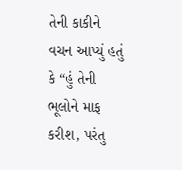તેની કાકીને વચન આપ્યું હતું કે “હું તેની ભૂલોને માફ કરીશ, પરંતુ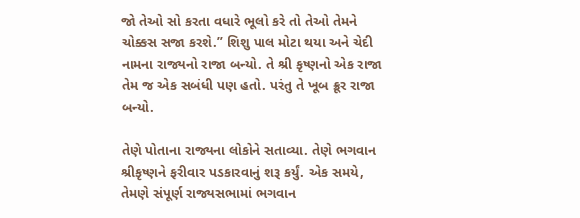જો તેઓ સો કરતા વધારે ભૂલો કરે તો તેઓ તેમને ચોક્કસ સજા કરશે.” શિશુ પાલ મોટા થયા અને ચેદી નામના રાજ્યનો રાજા બન્યો. તે શ્રી કૃષ્ણનો એક રાજા તેમ જ એક સબંધી પણ હતો. પરંતુ તે ખૂબ ક્રૂર રાજા બન્યો.

તેણે પોતાના રાજ્યના લોકોને સતાવ્યા. તેણે ભગવાન શ્રીકૃષ્ણને ફરીવાર પડકારવાનું શરૂ કર્યું. એક સમયે, તેમણે સંપૂર્ણ રાજ્યસભામાં ભગવાન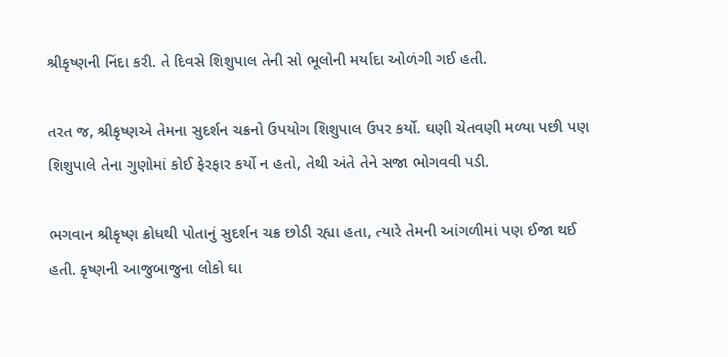શ્રીકૃષ્ણની નિંદા કરી. તે દિવસે શિશુપાલ તેની સો ભૂલોની મર્યાદા ઓળંગી ગઈ હતી.

તરત જ, શ્રીકૃષ્ણએ તેમના સુદર્શન ચક્રનો ઉપયોગ શિશુપાલ ઉપર કર્યો. ઘણી ચેતવણી મળ્યા પછી પણ શિશુપાલે તેના ગુણોમાં કોઈ ફેરફાર કર્યો ન હતો, તેથી અંતે તેને સજા ભોગવવી પડી.

ભગવાન શ્રીકૃષ્ણ ક્રોધથી પોતાનું સુદર્શન ચક્ર છોડી રહ્યા હતા, ત્યારે તેમની આંગળીમાં પણ ઈજા થઈ હતી. કૃષ્ણની આજુબાજુના લોકો ઘા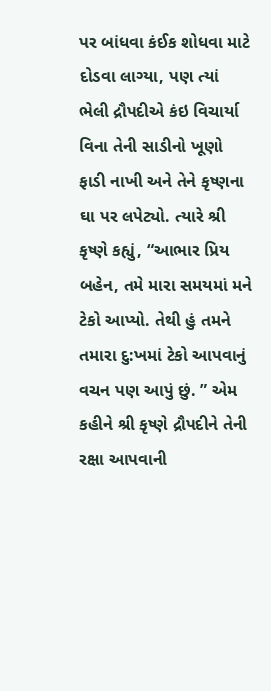પર બાંધવા કંઈક શોધવા માટે દોડવા લાગ્યા, પણ ત્યાં ભેલી દ્રૌપદીએ કંઇ વિચાર્યા વિના તેની સાડીનો ખૂણો ફાડી નાખી અને તેને કૃષ્ણના ઘા પર લપેટ્યો. ત્યારે શ્રી કૃષ્ણે કહ્યું, “આભાર પ્રિય બહેન, તમે મારા સમયમાં મને ટેકો આપ્યો. તેથી હું તમને તમારા દુ:ખમાં ટેકો આપવાનું વચન પણ આપું છું. ” એમ કહીને શ્રી કૃષ્ણે દ્રૌપદીને તેની રક્ષા આપવાની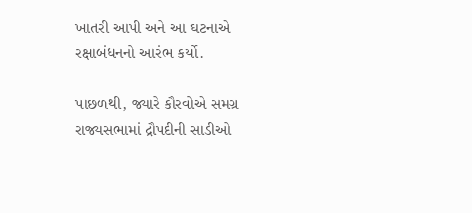ખાતરી આપી અને આ ઘટનાએ રક્ષાબંધનનો આરંભ કર્યો.

પાછળથી, જ્યારે કૌરવોએ સમગ્ર રાજ્યસભામાં દ્રૌપદીની સાડીઓ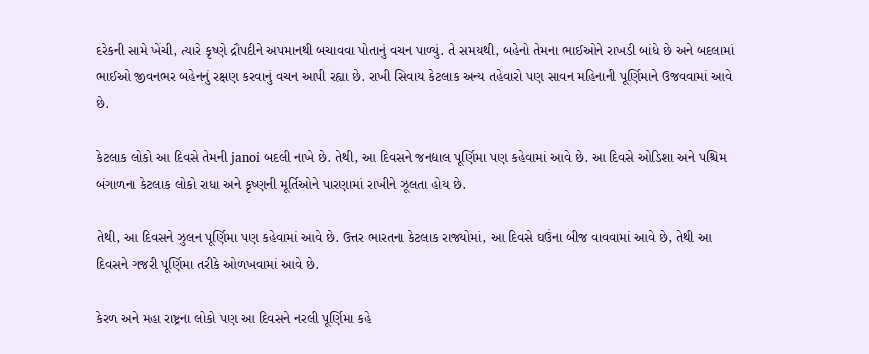દરેકની સામે ખેંચી, ત્યારે કૃષ્ણે દ્રૌપદીને અપમાનથી બચાવવા પોતાનું વચન પાળ્યું. તે સમયથી, બહેનો તેમના ભાઈઓને રાખડી બાંધે છે અને બદલામાં ભાઈઓ જીવનભર બહેનનું રક્ષણ કરવાનું વચન આપી રહ્યા છે. રાખી સિવાય કેટલાક અન્ય તહેવારો પણ સાવન મહિનાની પૂર્ણિમાને ઉજવવામાં આવે છે.

કેટલાક લોકો આ દિવસે તેમની janoi બદલી નાખે છે. તેથી, આ દિવસને જનદ્યાલ પૂર્ણિમા પણ કહેવામાં આવે છે. આ દિવસે ઓડિશા અને પશ્ચિમ બંગાળના કેટલાક લોકો રાધા અને કૃષ્ણની મૂર્તિઓને પારણામાં રાખીને ઝૂલતા હોય છે.

તેથી, આ દિવસને ઝુલન પૂર્ણિમા પણ કહેવામાં આવે છે. ઉત્તર ભારતના કેટલાક રાજ્યોમાં, આ દિવસે ઘઉંના બીજ વાવવામાં આવે છે, તેથી આ દિવસને ગજરી પૂર્ણિમા તરીકે ઓળખવામાં આવે છે.

કેરળ અને મહા રાષ્ટ્રના લોકો પણ આ દિવસને નરલી પૂર્ણિમા કહે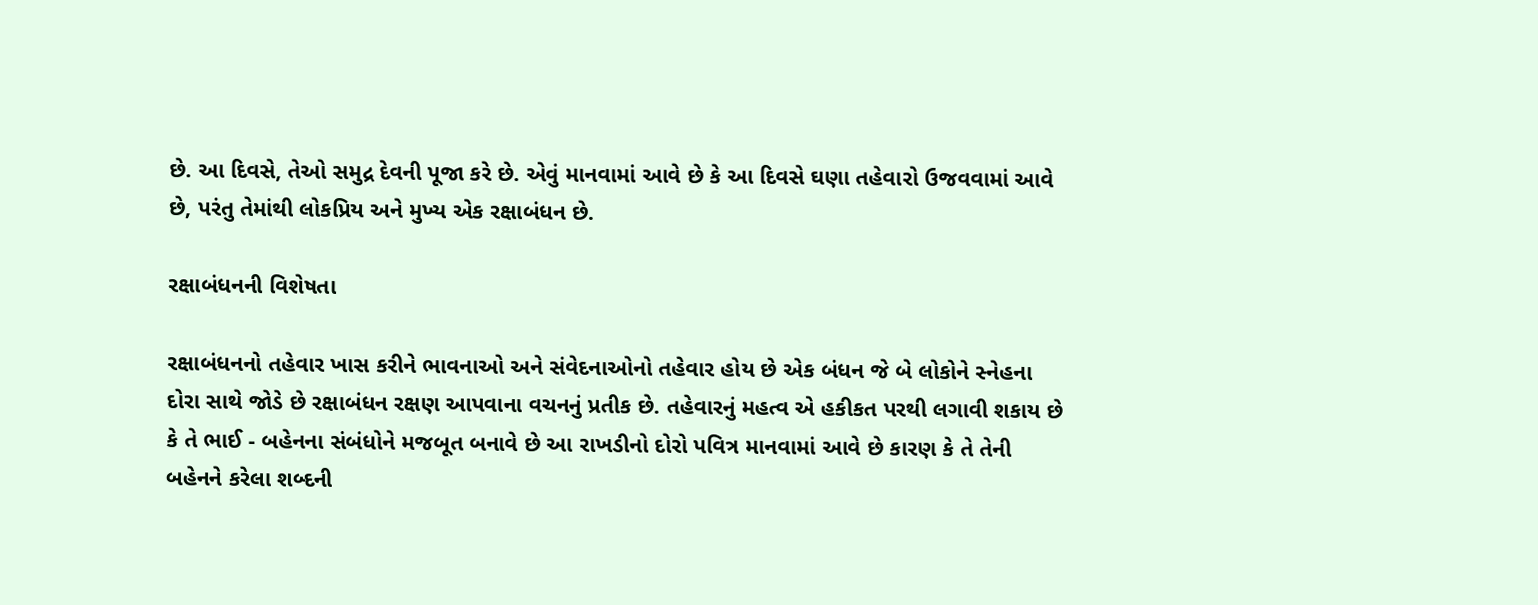છે. આ દિવસે, તેઓ સમુદ્ર દેવની પૂજા કરે છે. એવું માનવામાં આવે છે કે આ દિવસે ઘણા તહેવારો ઉજવવામાં આવે છે, પરંતુ તેમાંથી લોકપ્રિય અને મુખ્ય એક રક્ષાબંધન છે.

રક્ષાબંધનની વિશેષતા

રક્ષાબંધનનો તહેવાર ખાસ કરીને ભાવનાઓ અને સંવેદનાઓનો તહેવાર હોય છે એક બંધન જે બે લોકોને સ્નેહના દોરા સાથે જોડે છે રક્ષાબંધન રક્ષણ આપવાના વચનનું પ્રતીક છે. તહેવારનું મહત્વ એ હકીકત પરથી લગાવી શકાય છે કે તે ભાઈ - બહેનના સંબંધોને મજબૂત બનાવે છે આ રાખડીનો દોરો પવિત્ર માનવામાં આવે છે કારણ કે તે તેની બહેનને કરેલા શબ્દની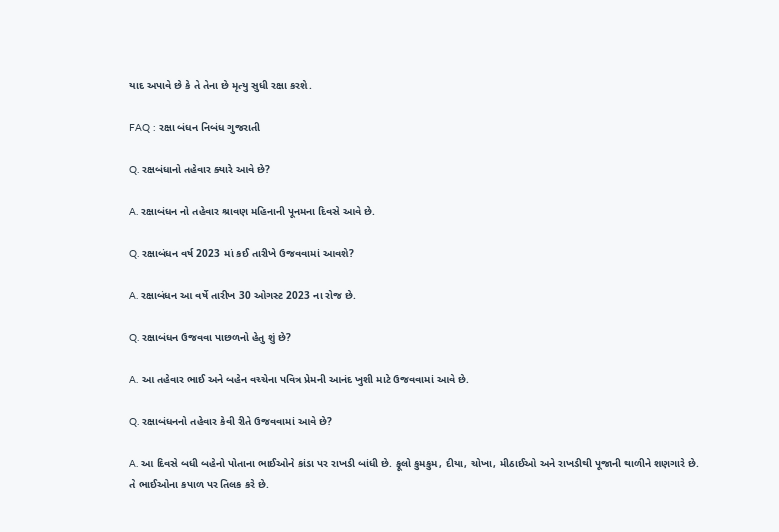યાદ અપાવે છે કે તે તેના છે મૃત્યુ સુધી રક્ષા કરશે.

FAQ : રક્ષા બંધન નિબંધ ગુજરાતી

Q. રક્ષબંધાનો તહેવાર ક્યારે આવે છે?

A. રક્ષાબંધન નો તહેવાર શ્રાવણ મહિનાની પૂનમના દિવસે આવે છે.

Q. રક્ષાબંધન વર્ષ 2023 માં કઈ તારીખે ઉજવવામાં આવશે?

A. રક્ષાબંધન આ વર્ષે તારીખ 30 ઓગસ્ટ 2023 ના રોજ છે.

Q. રક્ષાબંધન ઉજવવા પાછળનો હેતુ શું છે?

A. આ તહેવાર ભાઈ અને બહેન વચ્ચેના પવિત્ર પ્રેમની આનંદ ખુશી માટે ઉજવવામાં આવે છે.

Q. રક્ષાબંધનનો તહેવાર કેવી રીતે ઉજવવામાં આવે છે?

A. આ દિવસે બધી બહેનો પોતાના ભાઈઓને કાંડા પર રાખડી બાંધી છે. ફૂલો કુમકુમ, દીયા, ચોખા, મીઠાઈઓ અને રાખડીથી પૂજાની થાળીને શણગારે છે. તે ભાઈઓના કપાળ પર તિલક કરે છે.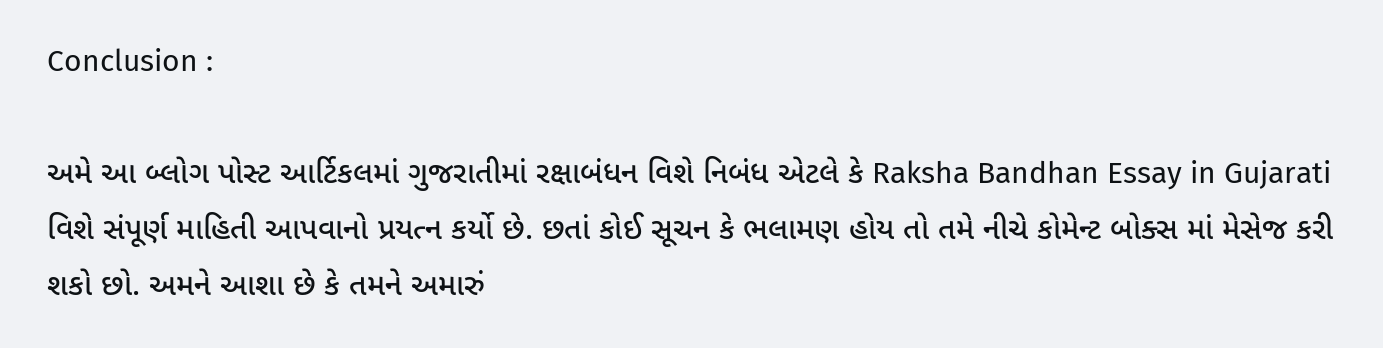Conclusion :

અમે આ બ્લોગ પોસ્ટ આર્ટિકલમાં ગુજરાતીમાં રક્ષાબંધન વિશે નિબંધ એટલે કે Raksha Bandhan Essay in Gujarati વિશે સંપૂર્ણ માહિતી આપવાનો પ્રયત્ન કર્યો છે. છતાં કોઈ સૂચન કે ભલામણ હોય તો તમે નીચે કોમેન્ટ બોક્સ માં મેસેજ કરી શકો છો. અમને આશા છે કે તમને અમારું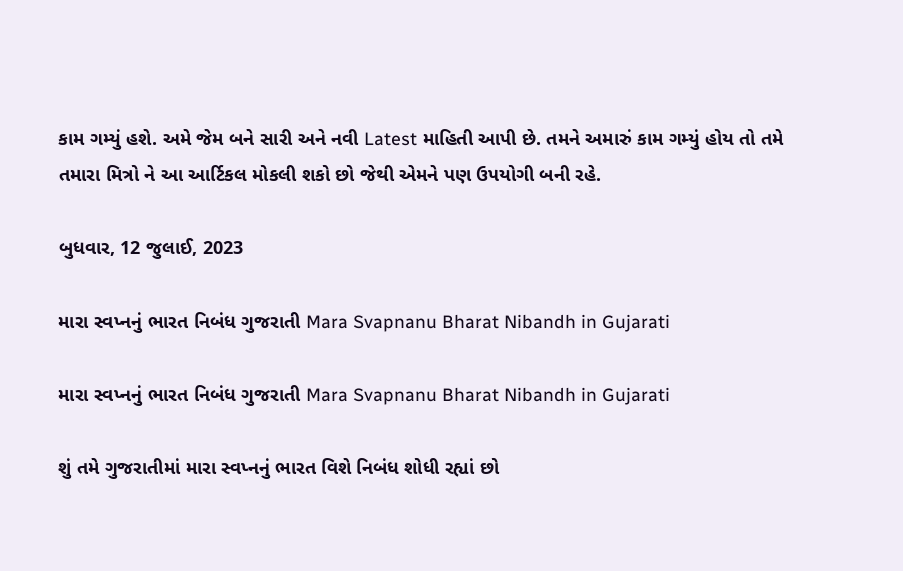કામ ગમ્યું હશે. અમે જેમ બને સારી અને નવી Latest માહિતી આપી છે. તમને અમારું કામ ગમ્યું હોય તો તમે તમારા મિત્રો ને આ આર્ટિકલ મોકલી શકો છો જેથી એમને પણ ઉપયોગી બની રહે.

બુધવાર, 12 જુલાઈ, 2023

મારા સ્વપ્નનું ભારત નિબંધ ગુજરાતી Mara Svapnanu Bharat Nibandh in Gujarati

મારા સ્વપ્નનું ભારત નિબંધ ગુજરાતી Mara Svapnanu Bharat Nibandh in Gujarati

શું તમે ગુજરાતીમાં મારા સ્વપ્નનું ભારત વિશે નિબંધ શોધી રહ્યાં છો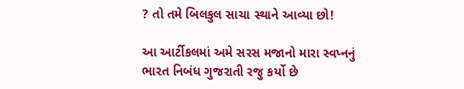? તો તમે બિલકુલ સાચા સ્થાને આવ્યા છો!

આ આર્ટીકલમાં અમે સરસ મજાનો મારા સ્વપ્નનું ભારત નિબંધ ગુજરાતી રજુ કર્યો છે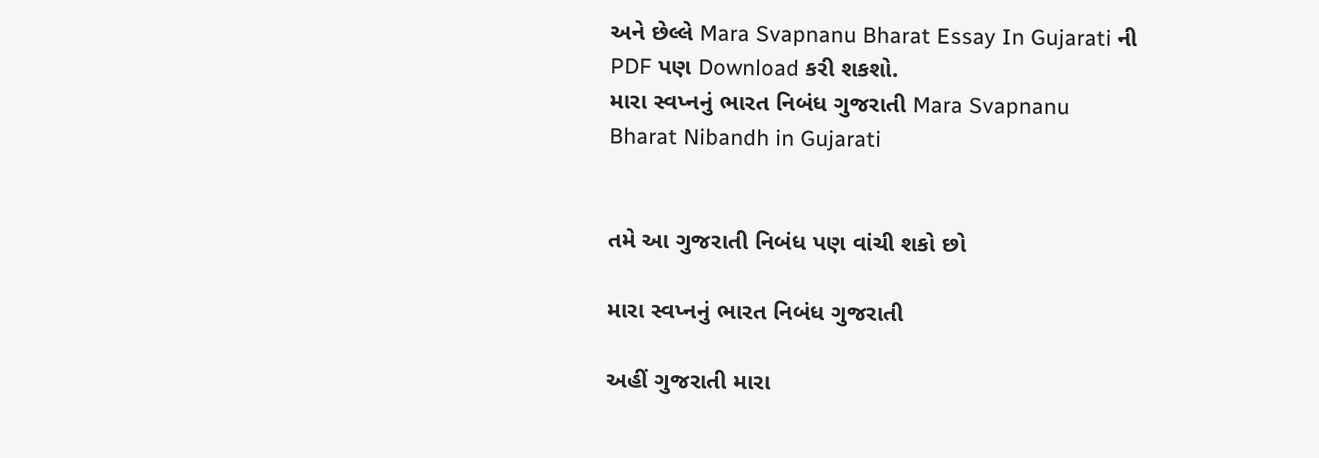અને છેલ્લે Mara Svapnanu Bharat Essay In Gujarati ની PDF પણ Download કરી શકશો.
મારા સ્વપ્નનું ભારત નિબંધ ગુજરાતી Mara Svapnanu Bharat Nibandh in Gujarati


તમે આ ગુજરાતી નિબંધ પણ વાંચી શકો છો

મારા સ્વપ્નનું ભારત નિબંધ ગુજરાતી

અહીં ગુજરાતી મારા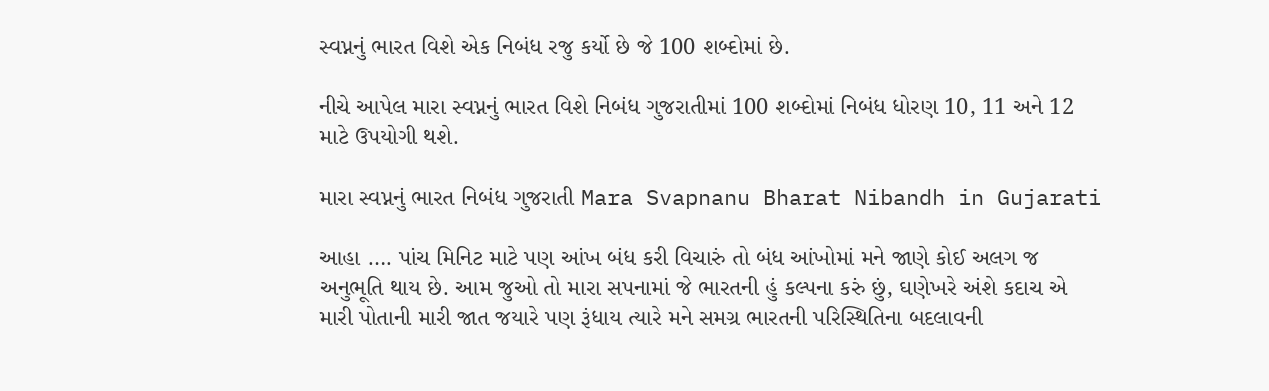સ્વપ્નનું ભારત વિશે એક નિબંધ રજુ કર્યો છે જે 100 શબ્દોમાં છે.

નીચે આપેલ મારા સ્વપ્નનું ભારત વિશે નિબંધ ગુજરાતીમાં 100 શબ્દોમાં નિબંધ ધોરણ 10, 11 અને 12 માટે ઉપયોગી થશે.

મારા સ્વપ્નનું ભારત નિબંધ ગુજરાતી Mara Svapnanu Bharat Nibandh in Gujarati

આહા …. પાંચ મિનિટ માટે પણ આંખ બંધ કરી વિચારું તો બંધ આંખોમાં મને જાણે કોઈ અલગ જ અનુભૂતિ થાય છે. આમ જુઓ તો મારા સપનામાં જે ભારતની હું કલ્પના કરું છું, ઘણેખરે અંશે કદાચ એ મારી પોતાની મારી જાત જયારે પણ રૂંધાય ત્યારે મને સમગ્ર ભારતની પરિસ્થિતિના બદલાવની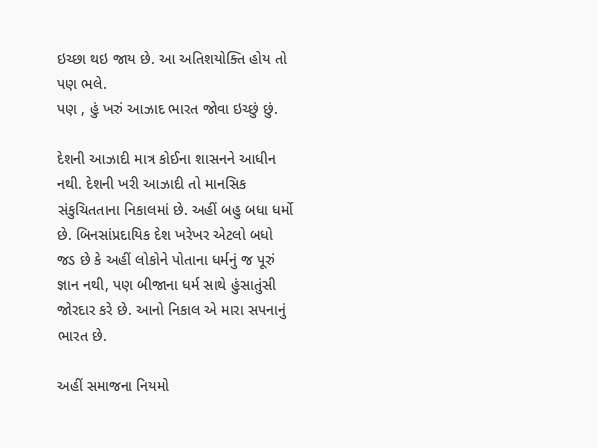ઇચ્છા થઇ જાય છે. આ અતિશયોક્તિ હોય તો પણ ભલે.
પણ , હું ખરું આઝાદ ભારત જોવા ઇચ્છું છું.

દેશની આઝાદી માત્ર કોઈના શાસનને આધીન નથી. દેશની ખરી આઝાદી તો માનસિક સંકુચિતતાના નિકાલમાં છે. અહીં બહુ બધા ધર્મો છે. બિનસાંપ્રદાયિક દેશ ખરેખર એટલો બધો જડ છે કે અહીં લોકોને પોતાના ધર્મનું જ પૂરું જ્ઞાન નથી, પણ બીજાના ધર્મ સાથે હુંસાતુંસી જોરદાર કરે છે. આનો નિકાલ એ મારા સપનાનું ભારત છે.

અહીં સમાજના નિયમો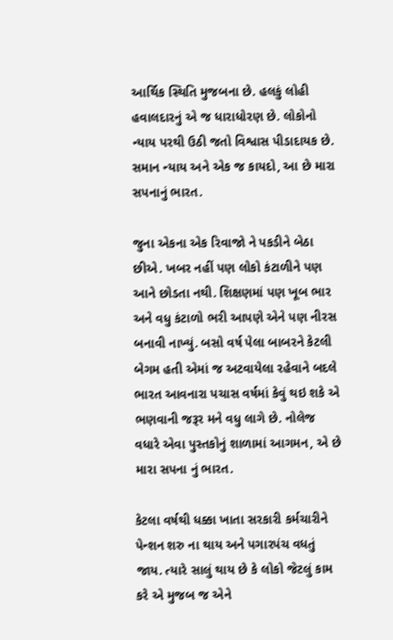આર્થિક સ્થિતિ મુજબના છે. હલકું લોહી હવાલદારનું એ જ ધારાધોરણ છે. લોકોનો ન્યાય પરથી ઉઠી જતો વિશ્વાસ પીડાદાયક છે. સમાન ન્યાય અને એક જ કાયદો, આ છે મારા સપનાનું ભારત.

જુના એકના એક રિવાજો ને પકડીને બેઠા છીએ. ખબર નહીં પણ લોકો કંટાળીને પણ આને છોડતા નથી. શિક્ષણમાં પણ ખૂબ ભાર અને વધુ કંટાળો ભરી આપણે એને પણ નીરસ બનાવી નાખ્યું. બસો વર્ષ પેલા બાબરને કેટલી બેગમ હતી એમાં જ અટવાયેલા રહેવાને બદલે ભારત આવનારા પચાસ વર્ષમાં કેવું થઇ શકે એ ભણવાની જરૂર મને વધુ લાગે છે. નોલેજ વધારે એવા પુસ્તકોનું શાળામાં આગમન, એ છે મારા સપના નું ભારત.

કેટલા વર્ષથી ધક્કા ખાતા સરકારી કર્મચારીને પેન્શન શરુ ના થાય અને પગારપંચ વધતું જાય. ત્યારે સાલું થાય છે કે લોકો જેટલું કામ કરે એ મુજબ જ એને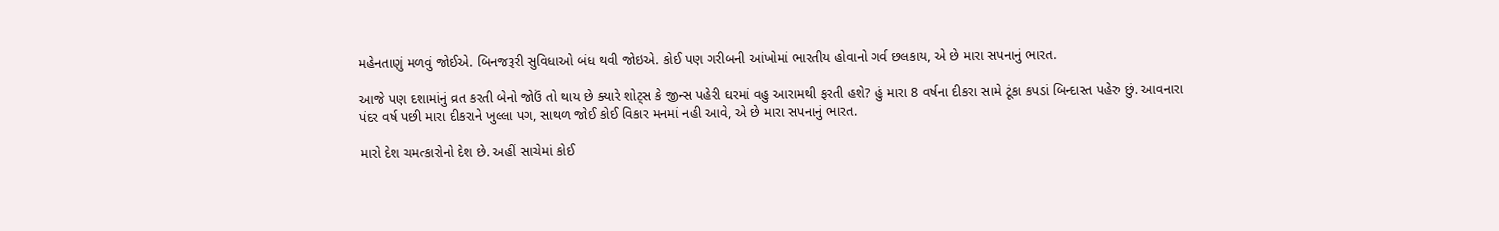મહેનતાણું મળવું જોઈએ. બિનજરૂરી સુવિધાઓ બંધ થવી જોઇએ. કોઈ પણ ગરીબની આંખોમાં ભારતીય હોવાનો ગર્વ છલકાય, એ છે મારા સપનાનું ભારત.

આજે પણ દશામાંનું વ્રત કરતી બેનો જોઉં તો થાય છે ક્યારે શોટ્સ કે જીન્સ પહેરી ઘરમાં વહુ આરામથી ફરતી હશે? હું મારા 8 વર્ષના દીકરા સામે ટૂંકા કપડાં બિન્દાસ્ત પહેરુ છું. આવનારા પંદર વર્ષ પછી મારા દીકરાને ખુલ્લા પગ, સાથળ જોઈ કોઈ વિકાર મનમાં નહી આવે, એ છે મારા સપનાનું ભારત.

મારો દેશ ચમત્કારોનો દેશ છે. અહીં સાચેમાં કોઈ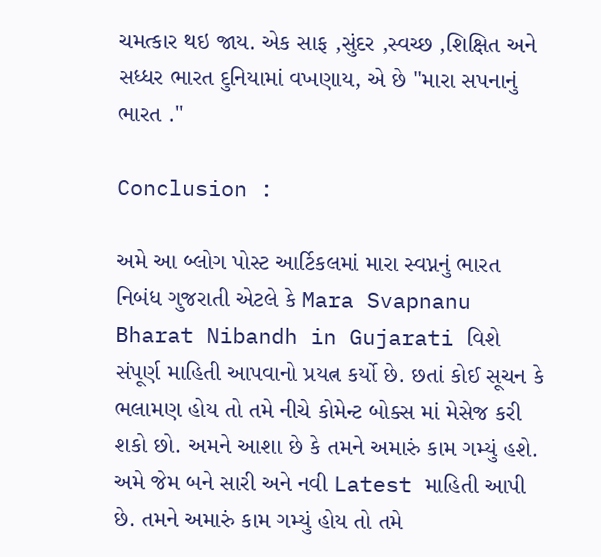ચમત્કાર થઇ જાય. એક સાફ ,સુંદર ,સ્વચ્છ ,શિક્ષિત અને સધ્ધર ભારત દુનિયામાં વખણાય, એ છે "મારા સપનાનું ભારત ."

Conclusion :

અમે આ બ્લોગ પોસ્ટ આર્ટિકલમાં મારા સ્વપ્નનું ભારત નિબંધ ગુજરાતી એટલે કે Mara Svapnanu Bharat Nibandh in Gujarati વિશે સંપૂર્ણ માહિતી આપવાનો પ્રયત્ન કર્યો છે. છતાં કોઈ સૂચન કે ભલામણ હોય તો તમે નીચે કોમેન્ટ બોક્સ માં મેસેજ કરી શકો છો. અમને આશા છે કે તમને અમારું કામ ગમ્યું હશે. અમે જેમ બને સારી અને નવી Latest માહિતી આપી છે. તમને અમારું કામ ગમ્યું હોય તો તમે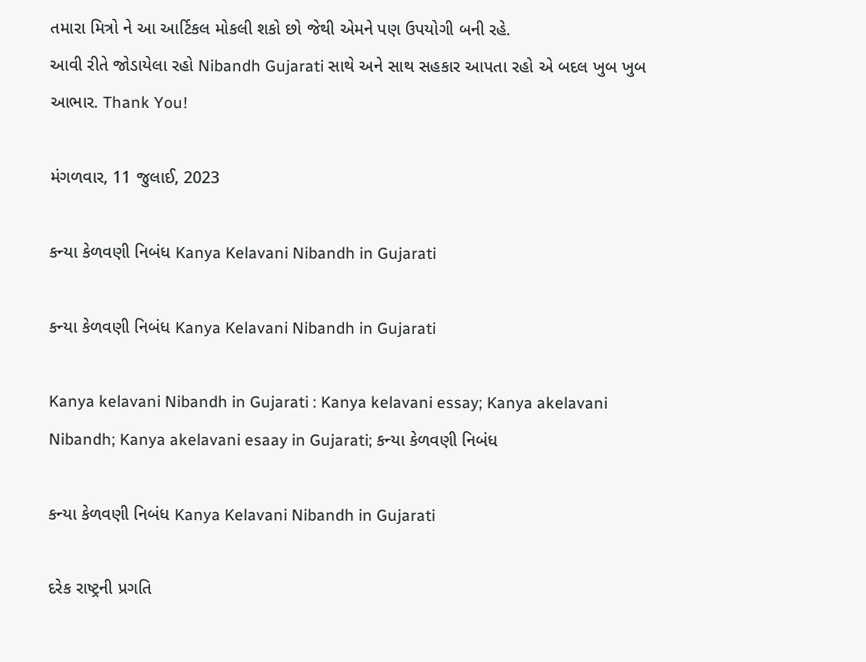તમારા મિત્રો ને આ આર્ટિકલ મોકલી શકો છો જેથી એમને પણ ઉપયોગી બની રહે.
આવી રીતે જોડાયેલા રહો Nibandh Gujarati સાથે અને સાથ સહકાર આપતા રહો એ બદલ ખુબ ખુબ આભાર. Thank You!

મંગળવાર, 11 જુલાઈ, 2023

કન્યા કેળવણી નિબંધ Kanya Kelavani Nibandh in Gujarati

કન્યા કેળવણી નિબંધ Kanya Kelavani Nibandh in Gujarati

Kanya kelavani Nibandh in Gujarati : Kanya kelavani essay; Kanya akelavani Nibandh; Kanya akelavani esaay in Gujarati; કન્યા કેળવણી નિબંધ

કન્યા કેળવણી નિબંધ Kanya Kelavani Nibandh in Gujarati

દરેક રાષ્ટ્રની પ્રગતિ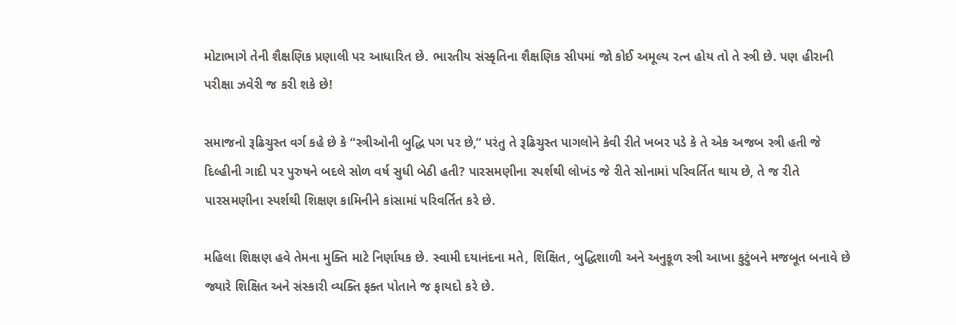મોટાભાગે તેની શૈક્ષણિક પ્રણાલી પર આધારિત છે. ભારતીય સંસ્કૃતિના શૈક્ષણિક સીપમાં જો કોઈ અમૂલ્ય રત્ન હોય તો તે સ્ત્રી છે. પણ હીરાની પરીક્ષા ઝવેરી જ કરી શકે છે!

સમાજનો રૂઢિચુસ્ત વર્ગ કહે છે કે “સ્ત્રીઓની બુદ્ધિ પગ પર છે,” પરંતુ તે રૂઢિચુસ્ત પાગલોને કેવી રીતે ખબર પડે કે તે એક અજબ સ્ત્રી હતી જે દિલ્હીની ગાદી પર પુરુષને બદલે સોળ વર્ષ સુધી બેઠી હતી? પારસમણીના સ્પર્શથી લોખંડ જે રીતે સોનામાં પરિવર્તિત થાય છે, તે જ રીતે પારસમણીના સ્પર્શથી શિક્ષણ કામિનીને કાંસામાં પરિવર્તિત કરે છે.

મહિલા શિક્ષણ હવે તેમના મુક્તિ માટે નિર્ણાયક છે. સ્વામી દયાનંદના મતે, શિક્ષિત, બુદ્ધિશાળી અને અનુકૂળ સ્ત્રી આખા કુટુંબને મજબૂત બનાવે છે જ્યારે શિક્ષિત અને સંસ્કારી વ્યક્તિ ફક્ત પોતાને જ ફાયદો કરે છે.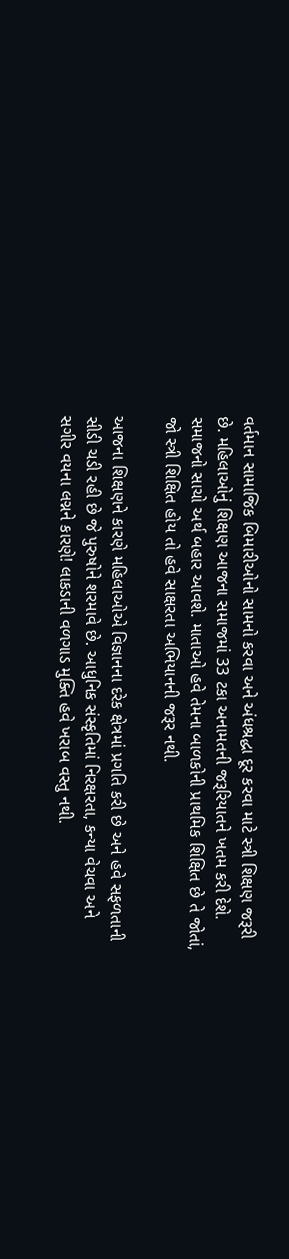વર્તમાન સામાજિક બિમારીઓનો સામનો કરવા અને અંધશ્રદ્ધા દૂર કરવા માટે સ્ત્રી શિક્ષણ જરૂરી છે. મહિલાઓનું શિક્ષણ આજના સમાજમાં 33 ટકા અનામતની જરૂરિયાતને ખતમ કરી દેશે. સમાજનો સાચો અર્થ બહાર આવશે. માતાઓ હવે તેમના બાળકોની પ્રાથમિક શિક્ષિત છે તે જોતાં, જો સ્ત્રી શિક્ષિત હોય તો હવે સાક્ષરતા અભિયાનની જરૂર નથી.

આજના શિક્ષણને કારણે મહિલાઓએ વિજ્ઞાનના દરેક ક્ષેત્રમાં પ્રગતિ કરી છે અને હવે સફળતાની સીડી ચડી રહી છે જે પુરુષોને શરમાવે છે. આધુનિક સંસ્કૃતિમાં નિરક્ષરતા, કન્યા વેચવા અને સગીર વયના લગ્નને કારણે! લાકડાની વળગાડ મુક્તિ હવે ખરાબ વસ્તુ નથી.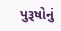પુરૂષોનું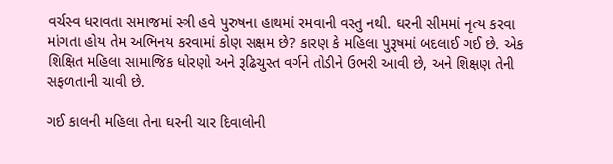વર્ચસ્વ ધરાવતા સમાજમાં સ્ત્રી હવે પુરુષના હાથમાં રમવાની વસ્તુ નથી. ઘરની સીમમાં નૃત્ય કરવા માંગતા હોય તેમ અભિનય કરવામાં કોણ સક્ષમ છે? કારણ કે મહિલા પુરૂષમાં બદલાઈ ગઈ છે. એક શિક્ષિત મહિલા સામાજિક ધોરણો અને રૂઢિચુસ્ત વર્ગને તોડીને ઉભરી આવી છે, અને શિક્ષણ તેની સફળતાની ચાવી છે.

ગઈ કાલની મહિલા તેના ઘરની ચાર દિવાલોની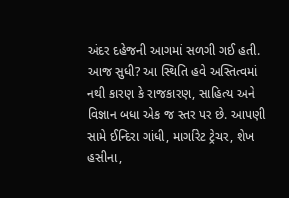અંદર દહેજની આગમાં સળગી ગઈ હતી. આજ સુધી? આ સ્થિતિ હવે અસ્તિત્વમાં નથી કારણ કે રાજકારણ, સાહિત્ય અને વિજ્ઞાન બધા એક જ સ્તર પર છે. આપણી સામે ઈન્દિરા ગાંધી, માર્ગારેટ ટ્રેચર, શેખ હસીના,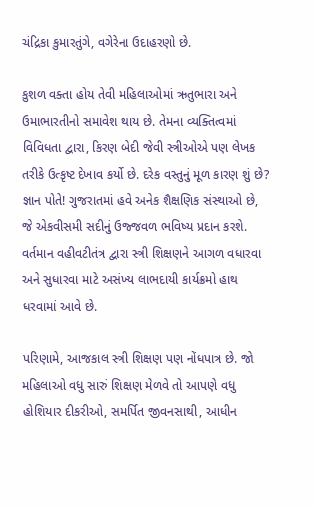ચંદ્રિકા કુમારતુંગે, વગેરેના ઉદાહરણો છે.

કુશળ વક્તા હોય તેવી મહિલાઓમાં ઋતુભારા અને ઉમાભારતીનો સમાવેશ થાય છે. તેમના વ્યક્તિત્વમાં વિવિધતા દ્વારા, કિરણ બેદી જેવી સ્ત્રીઓએ પણ લેખક તરીકે ઉત્કૃષ્ટ દેખાવ કર્યો છે. દરેક વસ્તુનું મૂળ કારણ શું છે? જ્ઞાન પોતે! ગુજરાતમાં હવે અનેક શૈક્ષણિક સંસ્થાઓ છે, જે એકવીસમી સદીનું ઉજ્જવળ ભવિષ્ય પ્રદાન કરશે. વર્તમાન વહીવટીતંત્ર દ્વારા સ્ત્રી શિક્ષણને આગળ વધારવા અને સુધારવા માટે અસંખ્ય લાભદાયી કાર્યક્રમો હાથ ધરવામાં આવે છે.

પરિણામે, આજકાલ સ્ત્રી શિક્ષણ પણ નોંધપાત્ર છે. જો મહિલાઓ વધુ સારું શિક્ષણ મેળવે તો આપણે વધુ હોશિયાર દીકરીઓ, સમર્પિત જીવનસાથી, આધીન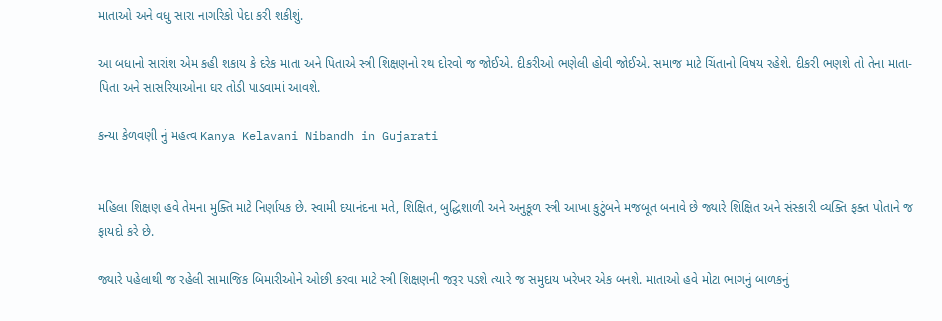માતાઓ અને વધુ સારા નાગરિકો પેદા કરી શકીશું.

આ બધાનો સારાંશ એમ કહી શકાય કે દરેક માતા અને પિતાએ સ્ત્રી શિક્ષણનો રથ દોરવો જ જોઈએ. દીકરીઓ ભણેલી હોવી જોઈએ. સમાજ માટે ચિંતાનો વિષય રહેશે. દીકરી ભણશે તો તેના માતા-પિતા અને સાસરિયાઓના ઘર તોડી પાડવામાં આવશે.

કન્યા કેળવણી નું મહત્વ Kanya Kelavani Nibandh in Gujarati


મહિલા શિક્ષણ હવે તેમના મુક્તિ માટે નિર્ણાયક છે. સ્વામી દયાનંદના મતે, શિક્ષિત, બુદ્ધિશાળી અને અનુકૂળ સ્ત્રી આખા કુટુંબને મજબૂત બનાવે છે જ્યારે શિક્ષિત અને સંસ્કારી વ્યક્તિ ફક્ત પોતાને જ ફાયદો કરે છે.

જ્યારે પહેલાથી જ રહેલી સામાજિક બિમારીઓને ઓછી કરવા માટે સ્ત્રી શિક્ષણની જરૂર પડશે ત્યારે જ સમુદાય ખરેખર એક બનશે. માતાઓ હવે મોટા ભાગનું બાળકનું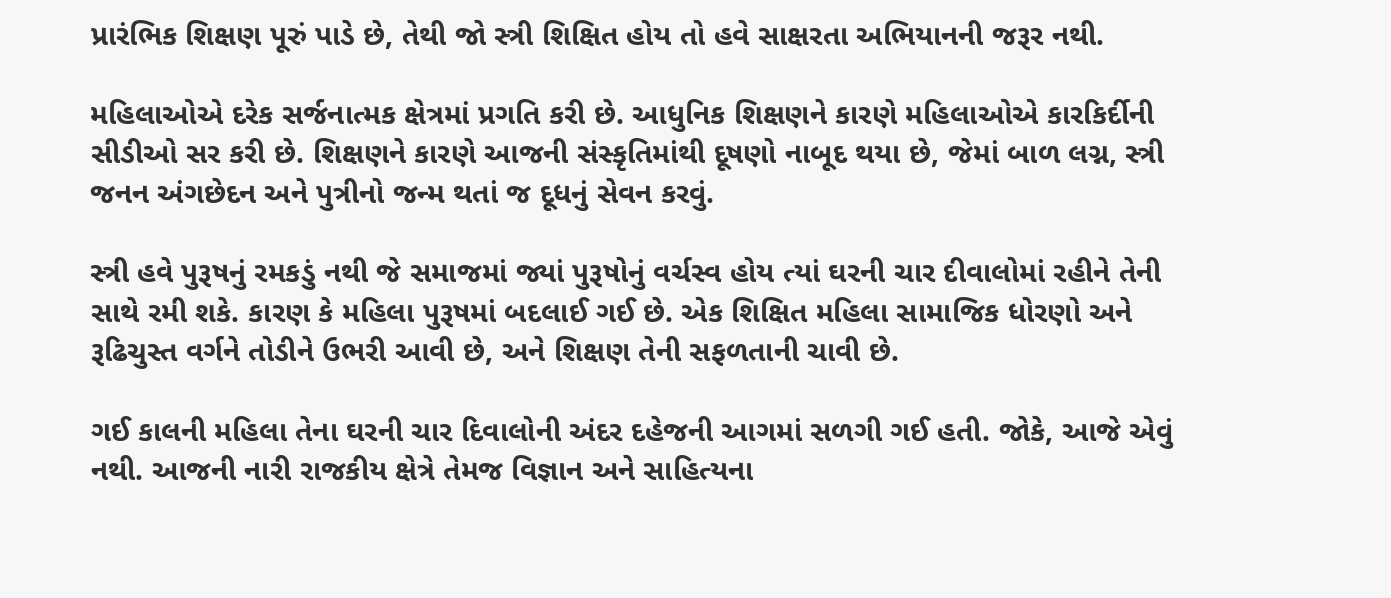પ્રારંભિક શિક્ષણ પૂરું પાડે છે, તેથી જો સ્ત્રી શિક્ષિત હોય તો હવે સાક્ષરતા અભિયાનની જરૂર નથી.

મહિલાઓએ દરેક સર્જનાત્મક ક્ષેત્રમાં પ્રગતિ કરી છે. આધુનિક શિક્ષણને કારણે મહિલાઓએ કારકિર્દીની સીડીઓ સર કરી છે. શિક્ષણને કારણે આજની સંસ્કૃતિમાંથી દૂષણો નાબૂદ થયા છે, જેમાં બાળ લગ્ન, સ્ત્રી જનન અંગછેદન અને પુત્રીનો જન્મ થતાં જ દૂધનું સેવન કરવું.

સ્ત્રી હવે પુરૂષનું રમકડું નથી જે સમાજમાં જ્યાં પુરૂષોનું વર્ચસ્વ હોય ત્યાં ઘરની ચાર દીવાલોમાં રહીને તેની સાથે રમી શકે. કારણ કે મહિલા પુરૂષમાં બદલાઈ ગઈ છે. એક શિક્ષિત મહિલા સામાજિક ધોરણો અને રૂઢિચુસ્ત વર્ગને તોડીને ઉભરી આવી છે, અને શિક્ષણ તેની સફળતાની ચાવી છે.

ગઈ કાલની મહિલા તેના ઘરની ચાર દિવાલોની અંદર દહેજની આગમાં સળગી ગઈ હતી. જોકે, આજે એવું નથી. આજની નારી રાજકીય ક્ષેત્રે તેમજ વિજ્ઞાન અને સાહિત્યના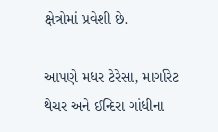ક્ષેત્રોમાં પ્રવેશી છે.

આપણે મધર ટેરેસા, માર્ગારેટ થેચર અને ઈન્દિરા ગાંધીના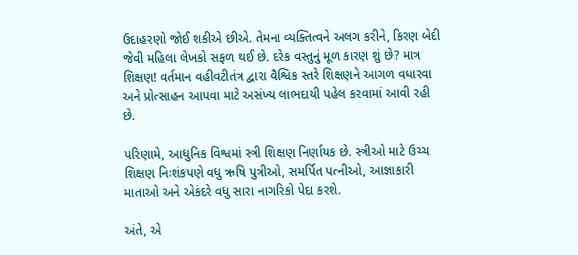ઉદાહરણો જોઈ શકીએ છીએ. તેમના વ્યક્તિત્વને અલગ કરીને, કિરણ બેદી જેવી મહિલા લેખકો સફળ થઈ છે. દરેક વસ્તુનું મૂળ કારણ શું છે? માત્ર શિક્ષણ! વર્તમાન વહીવટીતંત્ર દ્વારા વૈશ્વિક સ્તરે શિક્ષણને આગળ વધારવા અને પ્રોત્સાહન આપવા માટે અસંખ્ય લાભદાયી પહેલ કરવામાં આવી રહી છે.

પરિણામે, આધુનિક વિશ્વમાં સ્ત્રી શિક્ષણ નિર્ણાયક છે. સ્ત્રીઓ માટે ઉચ્ચ શિક્ષણ નિઃશંકપણે વધુ ઋષિ પુત્રીઓ, સમર્પિત પત્નીઓ, આજ્ઞાકારી માતાઓ અને એકંદરે વધુ સારા નાગરિકો પેદા કરશે.

અંતે, એ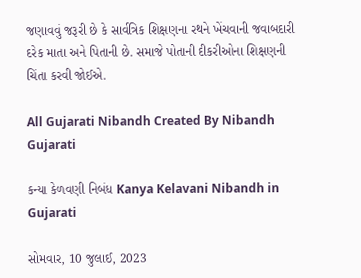જણાવવું જરૂરી છે કે સાર્વત્રિક શિક્ષણના રથને ખેંચવાની જવાબદારી દરેક માતા અને પિતાની છે. સમાજે પોતાની દીકરીઓના શિક્ષણની ચિંતા કરવી જોઈએ.

All Gujarati Nibandh Created By Nibandh Gujarati

કન્યા કેળવણી નિબંધ Kanya Kelavani Nibandh in Gujarati

સોમવાર, 10 જુલાઈ, 2023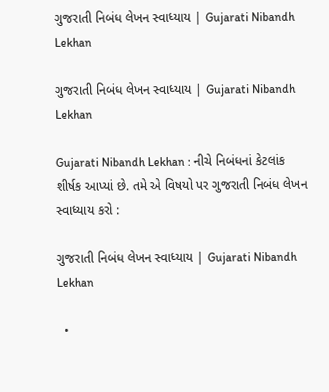ગુજરાતી નિબંધ લેખન સ્વાધ્યાય | Gujarati Nibandh Lekhan

ગુજરાતી નિબંધ લેખન સ્વાધ્યાય | Gujarati Nibandh Lekhan

Gujarati Nibandh Lekhan : નીચે નિબંધનાં કેટલાંક શીર્ષક આપ્યાં છે. તમે એ વિષયો પર ગુજરાતી નિબંધ લેખન સ્વાધ્યાય કરો :

ગુજરાતી નિબંધ લેખન સ્વાધ્યાય | Gujarati Nibandh Lekhan

  •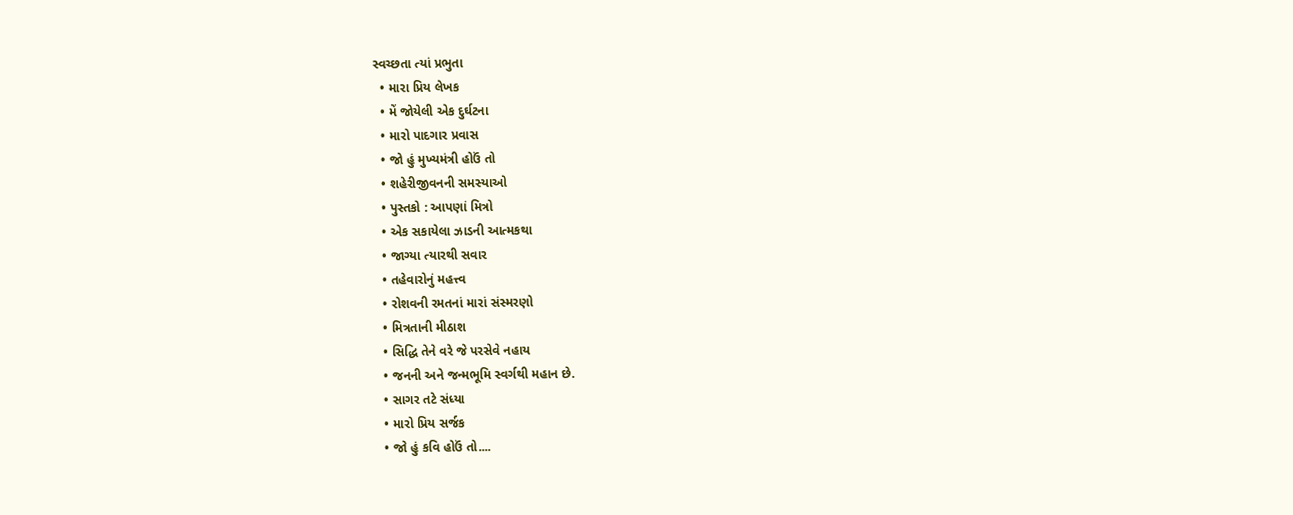સ્વચ્છતા ત્યાં પ્રભુતા
  • મારા પ્રિય લેખક
  • મેં જોયેલી એક દુર્ઘટના
  • મારો પાદગાર પ્રવાસ
  • જો હું મુખ્યમંત્રી હોઉં તો
  • શહેરીજીવનની સમસ્યાઓ
  • પુસ્તકો : આપણાં મિત્રો
  • એક સકાયેલા ઝાડની આત્મકથા
  • જાગ્યા ત્યારથી સવાર
  • તહેવારોનું મહત્ત્વ
  • રોશવની રમતનાં મારાં સંસ્મરણો
  • મિત્રતાની મીઠાશ
  • સિદ્ધિ તેને વરે જે પરસેવે નહાય
  • જનની અને જન્મભૂમિ સ્વર્ગથી મહાન છે.
  • સાગર તટે સંધ્યા
  • મારો પ્રિય સર્જક
  • જો હું કવિ હોઉં તો....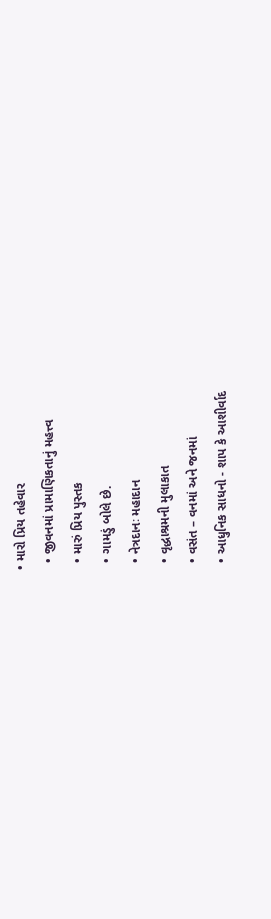• મારો પ્રિય તહેવાર
  • જીવનમાં પ્રામાણિકતાનું મહત્ત્વ
  • મારું પ્રિય પુસ્તક
  • ગામડું બોલે છે.
  • નેત્રદાનઃ મહાદાન
  • વૃદ્ધાશ્રમની મુલાકાત
  • વસંત – વનમાં અને જનમાં
  • આધુનિક સાધનો - શાપ કે આશીર્વાદ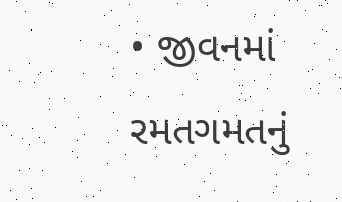• જીવનમાં રમતગમતનું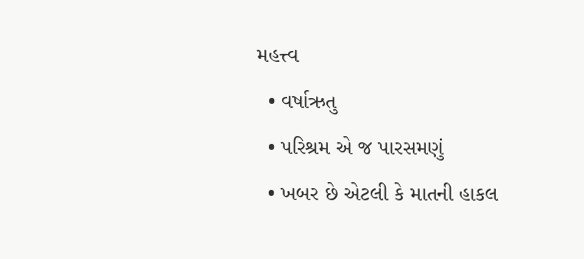મહત્ત્વ
  • વર્ષાઋતુ
  • પરિશ્રમ એ જ પારસમણું
  • ખબર છે એટલી કે માતની હાકલ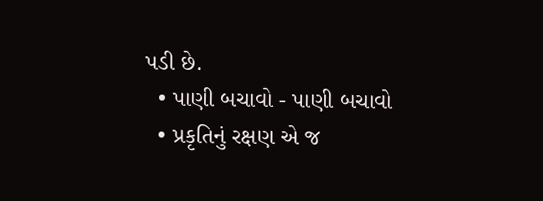પડી છે.
  • પાણી બચાવો - પાણી બચાવો
  • પ્રકૃતિનું રક્ષણ એ જ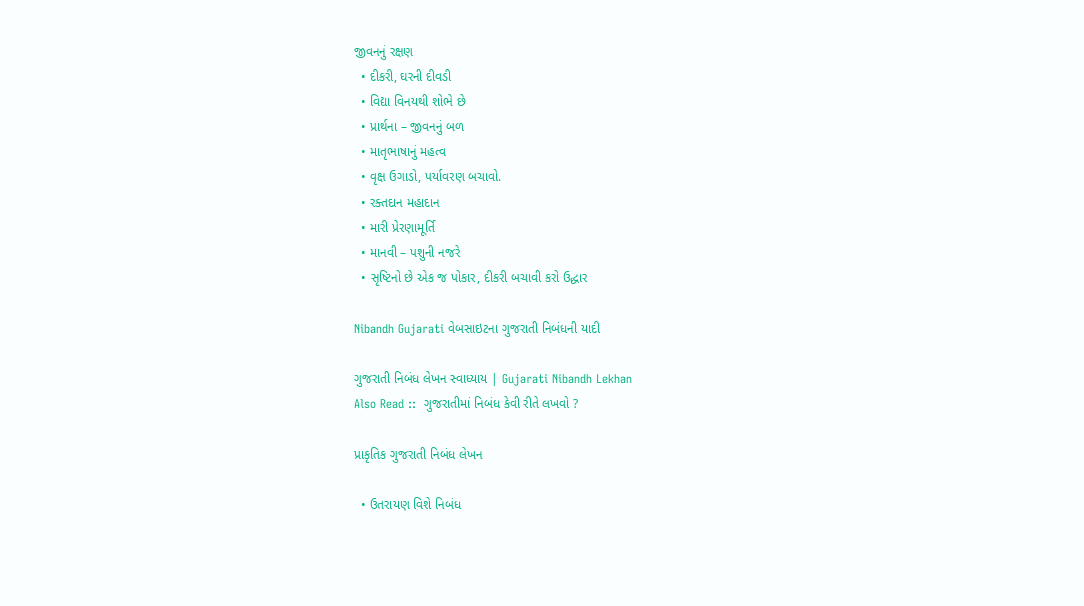જીવનનું રક્ષણ
  • દીકરી, ઘરની દીવડી
  • વિદ્યા વિનયથી શોભે છે
  • પ્રાર્થના – જીવનનું બળ
  • માતૃભાષાનું મહત્વ
  • વૃક્ષ ઉગાડો, પર્યાવરણ બચાવો.
  • રક્તદાન મહાદાન
  • મારી પ્રેરણામૂર્તિ
  • માનવી – પશુની નજરે
  • સૃષ્ટિનો છે એક જ પોકાર, દીકરી બચાવી કરો ઉદ્ધાર

Nibandh Gujarati વેબસાઇટના ગુજરાતી નિબંધની યાદી

ગુજરાતી નિબંધ લેખન સ્વાધ્યાય | Gujarati Nibandh Lekhan
Also Read ::  ગુજરાતીમાં નિબંધ કેવી રીતે લખવો ?

પ્રાકૃતિક ગુજરાતી નિબંધ લેખન

  • ઉતરાયણ વિશે નિબંધ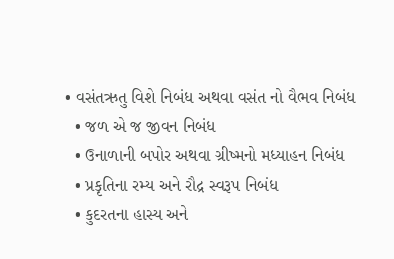• વસંતઋતુ વિશે નિબંધ અથવા વસંત નો વૈભવ નિબંધ
  • જળ એ જ જીવન નિબંધ
  • ઉનાળાની બપોર અથવા ગ્રીષ્મનો મધ્યાહન નિબંધ
  • પ્રકૃતિના રમ્ય અને રૌદ્ર સ્વરૂપ નિબંધ
  • કુદરતના હાસ્ય અને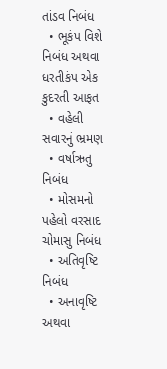તાંડવ નિબંધ
  • ભૂકંપ વિશે નિબંધ અથવા ધરતીકંપ એક કુદરતી આફત
  • વહેલી સવારનું ભ્રમણ
  • વર્ષાઋતુ નિબંધ
  • મોસમનો પહેલો વરસાદ ચોમાસુ નિબંધ
  • અતિવૃષ્ટિ નિબંધ
  • અનાવૃષ્ટિ અથવા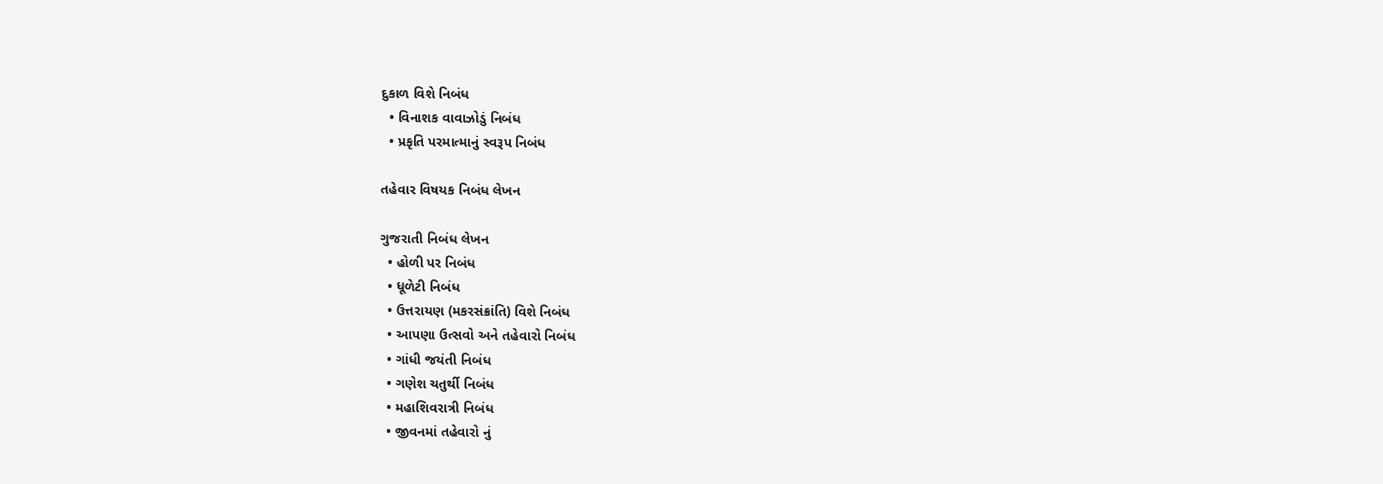દુકાળ વિશે નિબંધ
  • વિનાશક વાવાઝોડું નિબંધ
  • પ્રકૃતિ પરમાત્માનું સ્વરૂપ નિબંધ

તહેવાર વિષયક નિબંધ લેખન

ગુજરાતી નિબંધ લેખન
  • હોળી પર નિબંધ
  • ધૂળેટી નિબંધ
  • ઉત્તરાયણ (મકરસંક્રાંતિ) વિશે નિબંધ
  • આપણા ઉત્સવો અને તહેવારો નિબંધ
  • ગાંધી જયંતી નિબંધ
  • ગણેશ ચતુર્થી નિબંધ
  • મહાશિવરાત્રી નિબંધ
  • જીવનમાં તહેવારો નું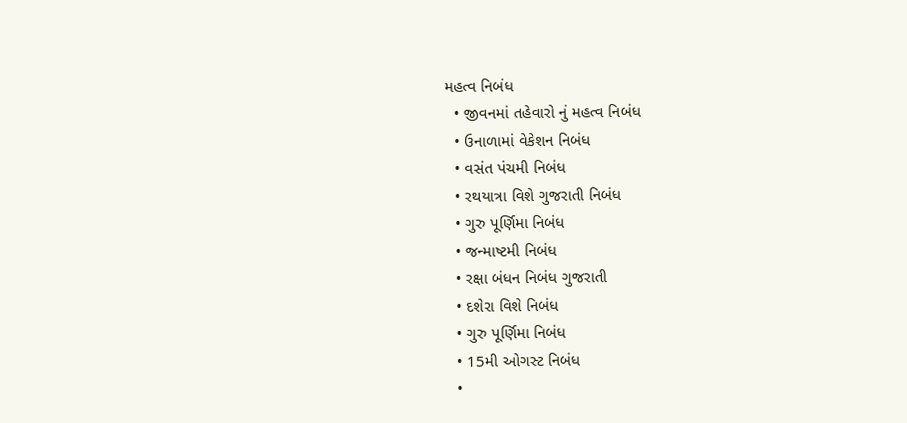મહત્વ નિબંધ
  • જીવનમાં તહેવારો નું મહત્વ નિબંધ
  • ઉનાળામાં વેકેશન નિબંધ
  • વસંત પંચમી નિબંધ
  • રથયાત્રા વિશે ગુજરાતી નિબંધ
  • ગુરુ પૂર્ણિમા નિબંધ
  • જન્માષ્ટમી નિબંધ
  • રક્ષા બંધન નિબંધ ગુજરાતી
  • દશેરા વિશે નિબંધ
  • ગુરુ પૂર્ણિમા નિબંધ
  • 15મી ઓગસ્ટ નિબંધ
  •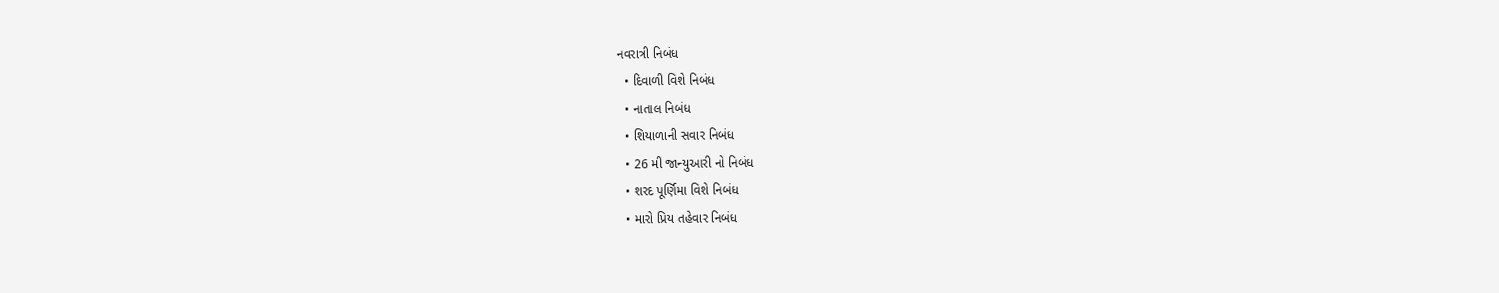નવરાત્રી નિબંધ
  • દિવાળી વિશે નિબંધ
  • નાતાલ નિબંધ
  • શિયાળાની સવાર નિબંધ
  • 26 મી જાન્યુઆરી નો નિબંધ
  • શરદ પૂર્ણિમા વિશે નિબંધ
  • મારો પ્રિય તહેવાર નિબંધ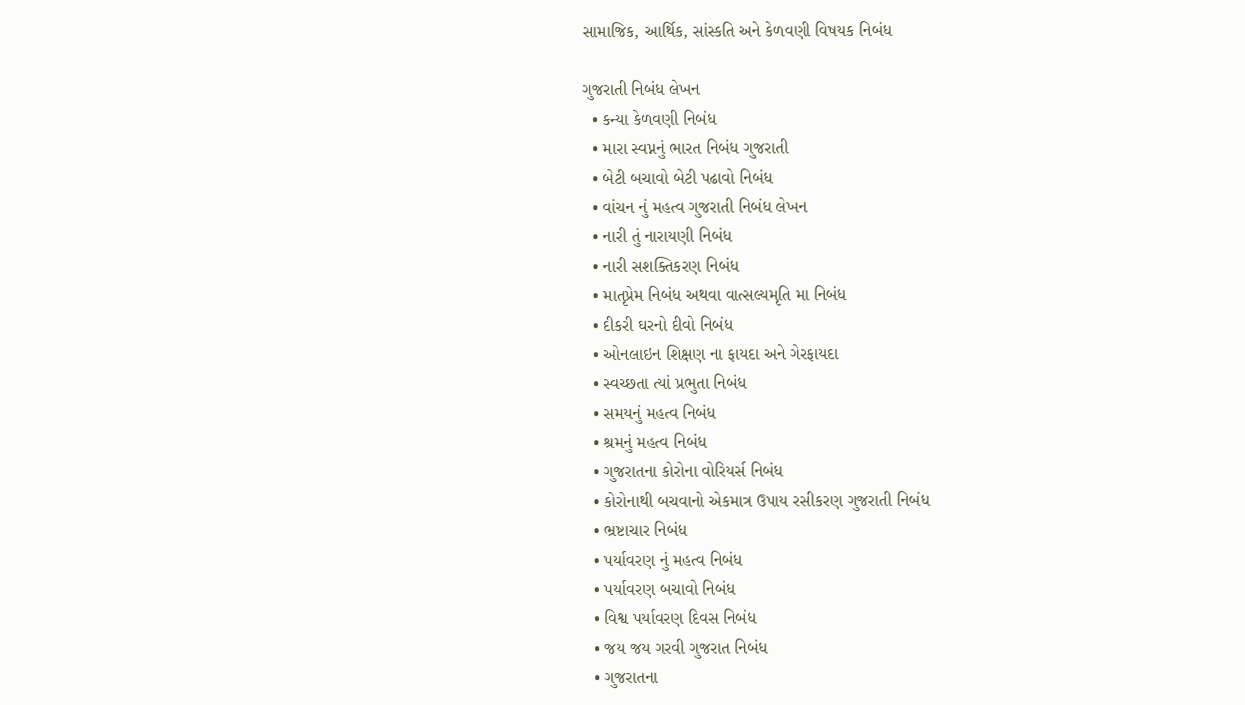સામાજિક, આર્થિક, સાંસ્કતિ અને કેળવણી વિષયક નિબંધ

ગુજરાતી નિબંધ લેખન
  • કન્યા કેળવણી નિબંધ
  • મારા સ્વપ્નનું ભારત નિબંધ ગુજરાતી
  • બેટી બચાવો બેટી પઢાવો નિબંધ
  • વાંચન નું મહત્વ ગુજરાતી નિબંધ લેખન
  • નારી તું નારાયણી નિબંધ
  • નારી સશક્તિકરણ નિબંધ
  • માતૃપ્રેમ નિબંધ અથવા વાત્સલ્યમૃતિ મા નિબંધ
  • દીકરી ઘરનો દીવો નિબંધ
  • ઓનલાઇન શિક્ષણ ના ફાયદા અને ગેરફાયદા
  • સ્વચ્છતા ત્યાં પ્રભુતા નિબંધ
  • સમયનું મહત્વ નિબંધ
  • શ્રમનું મહત્વ નિબંધ
  • ગુજરાતના કોરોના વોરિયર્સ નિબંધ
  • કોરોનાથી બચવાનો એકમાત્ર ઉપાય રસીકરણ ગુજરાતી નિબંધ
  • ભ્રષ્ટાચાર નિબંધ
  • પર્યાવરણ નું મહત્વ નિબંધ
  • પર્યાવરણ બચાવો નિબંધ
  • વિશ્વ પર્યાવરણ દિવસ નિબંધ
  • જય જય ગરવી ગુજરાત નિબંધ
  • ગુજરાતના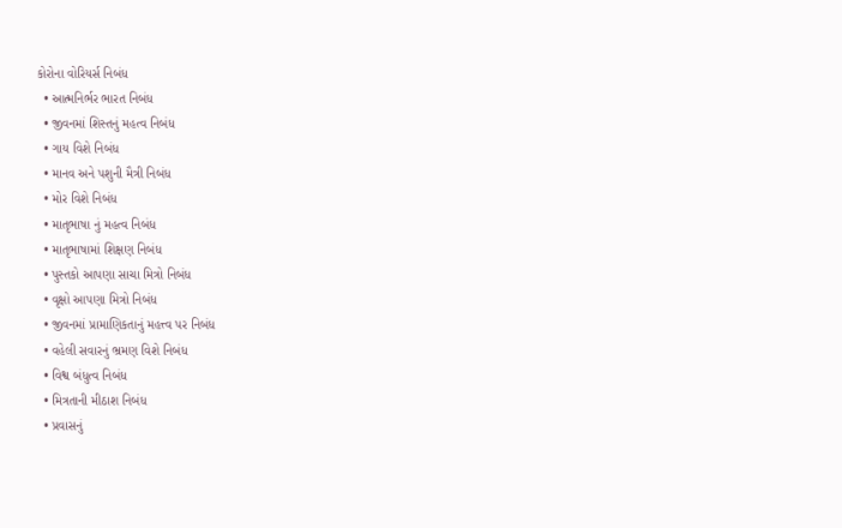કોરોના વોરિયર્સ નિબંધ
  • આત્મનિર્ભર ભારત નિબંધ
  • જીવનમાં શિસ્તનું મહત્વ નિબંધ
  • ગાય વિશે નિબંધ
  • માનવ અને પશુની મૈત્રી નિબંધ
  • મોર વિશે નિબંધ
  • માતૃભાષા નું મહત્વ નિબંધ
  • માતૃભાષામાં શિક્ષણ નિબંધ
  • પુસ્તકો આપણા સાચા મિત્રો નિબંધ
  • વૃક્ષો આપણા મિત્રો નિબંધ
  • જીવનમાં પ્રામાણિકતાનું મહત્ત્વ પર નિબંધ
  • વહેલી સવારનું ભ્રમણ વિશે નિબંધ
  • વિશ્વ બંધુત્વ નિબંધ
  • મિત્રતાની મીઠાશ નિબંધ
  • પ્રવાસનું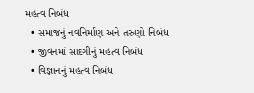મહત્વ નિબંધ
  • સમાજનું નવનિર્માણ અને તરુણો નિબંધ
  • જીવનમાં સાદગીનું મહત્વ નિબંધ
  • વિજ્ઞાનનું મહત્વ નિબંધ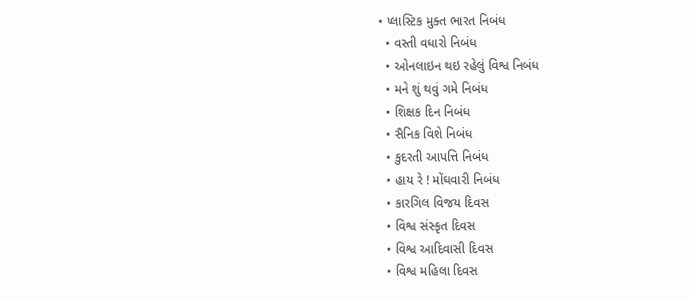• પ્લાસ્ટિક મુક્ત ભારત નિબંધ
  • વસ્તી વધારો નિબંધ
  • ઓનલાઇન થઇ રહેલું વિશ્વ નિબંધ
  • મને શું થવું ગમે નિબંધ
  • શિક્ષક દિન નિબંધ
  • સૈનિક વિશે નિબંધ
  • કુદરતી આપત્તિ નિબંધ
  • હાય રે ! મોંઘવારી નિબંધ
  • કારગિલ વિજય દિવસ
  • વિશ્વ સંસ્કૃત દિવસ
  • વિશ્વ આદિવાસી દિવસ
  • વિશ્વ મહિલા દિવસ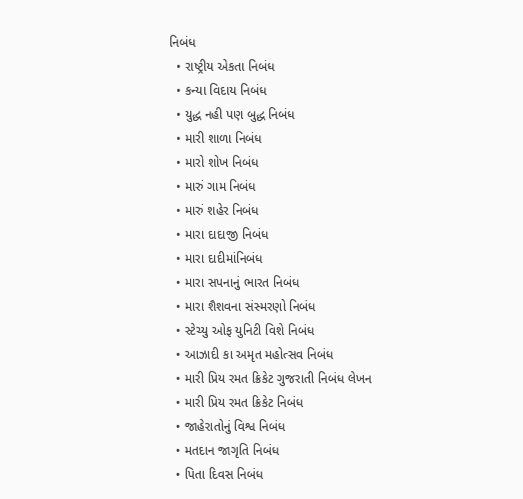નિબંધ
  • રાષ્ટ્રીય એકતા નિબંધ
  • કન્યા વિદાય નિબંધ
  • યુદ્ધ નહી પણ બુદ્ધ નિબંધ
  • મારી શાળા નિબંધ
  • મારો શોખ નિબંધ
  • મારું ગામ નિબંધ
  • મારું શહેર નિબંધ
  • મારા દાદાજી નિબંધ
  • મારા દાદીમાંનિબંધ
  • મારા સપનાનું ભારત નિબંધ
  • મારા શૈશવના સંસ્મરણો નિબંધ
  • સ્ટેચ્યુ ઓફ યુનિટી વિશે નિબંધ
  • આઝાદી કા અમૃત મહોત્સવ નિબંધ
  • મારી પ્રિય રમત ક્રિકેટ ગુજરાતી નિબંધ લેખન
  • મારી પ્રિય રમત ક્રિકેટ નિબંધ
  • જાહેરાતોનું વિશ્વ નિબંધ
  • મતદાન જાગૃતિ નિબંધ
  • પિતા દિવસ નિબંધ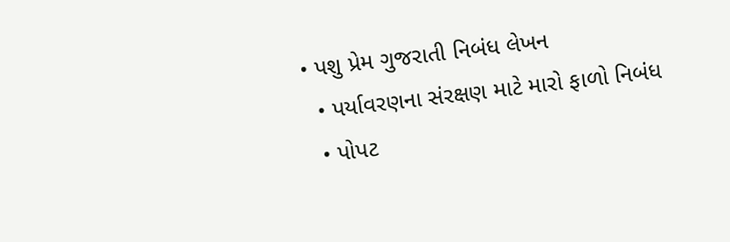• પશુ પ્રેમ ગુજરાતી નિબંધ લેખન
  • પર્યાવરણના સંરક્ષણ માટે મારો ફાળો નિબંધ
  • પોપટ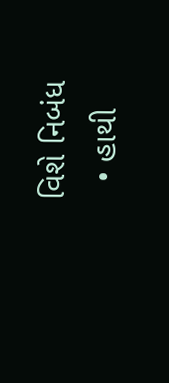વિશે નિબંધ
  • હાથી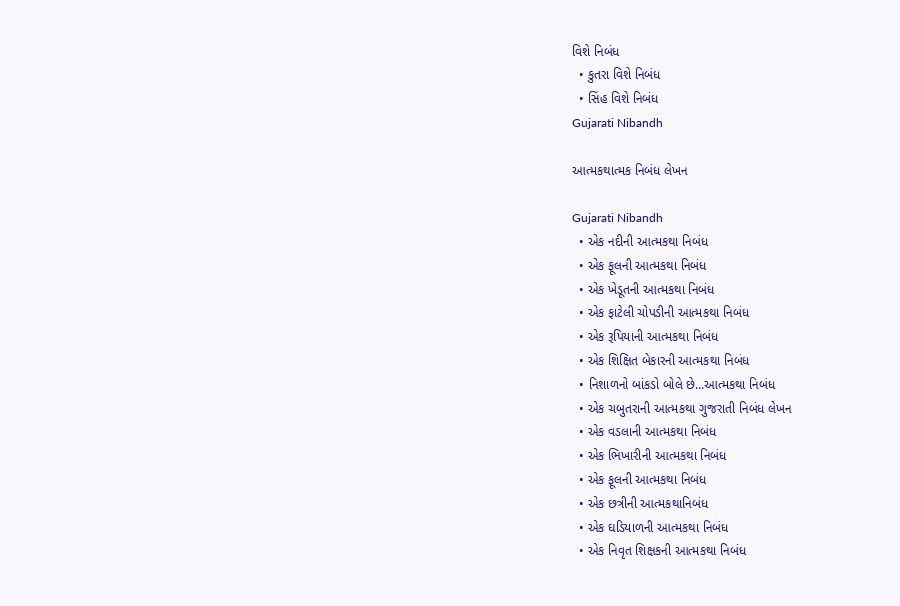વિશે નિબંધ
  • કુતરા વિશે નિબંધ
  • સિંહ વિશે નિબંધ
Gujarati Nibandh

આત્મકથાત્મક નિબંધ લેખન

Gujarati Nibandh
  • એક નદીની આત્મકથા નિબંધ
  • એક ફૂલની આત્મકથા નિબંધ
  • એક ખેડૂતની આત્મકથા નિબંધ
  • એક ફાટેલી ચોપડીની આત્મકથા નિબંધ
  • એક રૂપિયાની આત્મકથા નિબંધ
  • એક શિક્ષિત બેકારની આત્મકથા નિબંધ
  • નિશાળનો બાંકડો બોલે છે...આત્મકથા નિબંધ
  • એક ચબુતરાની આત્મકથા ગુજરાતી નિબંધ લેખન
  • એક વડલાની આત્મકથા નિબંધ
  • એક ભિખારીની આત્મકથા નિબંધ
  • એક ફૂલની આત્મકથા નિબંધ
  • એક છત્રીની આત્મકથાનિબંધ
  • એક ઘડિયાળની આત્મકથા નિબંધ
  • એક નિવૃત શિક્ષકની આત્મકથા નિબંધ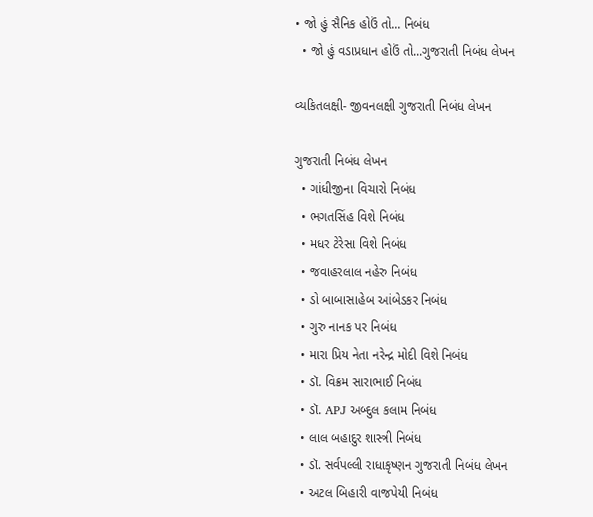• જો હું સૈનિક હોઉં તો... નિબંધ
  • જો હું વડાપ્રધાન હોઉં તો...ગુજરાતી નિબંધ લેખન

વ્યકિતલક્ષી- જીવનલક્ષી ગુજરાતી નિબંધ લેખન

ગુજરાતી નિબંધ લેખન
  • ગાંધીજીના વિચારો નિબંધ
  • ભગતસિંહ વિશે નિબંધ
  • મધર ટેરેસા વિશે નિબંધ
  • જવાહરલાલ નહેરુ નિબંધ
  • ડો બાબાસાહેબ આંબેડકર નિબંધ
  • ગુરુ નાનક પર નિબંધ
  • મારા પ્રિય નેતા નરેન્દ્ર મોદી વિશે નિબંધ
  • ડૉ. વિક્રમ સારાભાઈ નિબંધ
  • ડૉ. APJ અબ્દુલ કલામ નિબંધ
  • લાલ બહાદુર શાસ્ત્રી નિબંધ
  • ડૉ. સર્વપલ્લી રાધાકૃષ્ણન ગુજરાતી નિબંધ લેખન
  • અટલ બિહારી વાજપેયી નિબંધ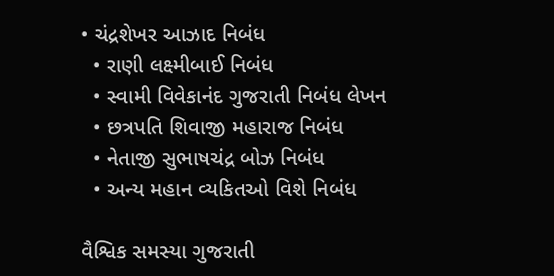• ચંદ્રશેખર આઝાદ નિબંધ
  • રાણી લક્ષ્મીબાઈ નિબંધ
  • સ્વામી વિવેકાનંદ ગુજરાતી નિબંધ લેખન
  • છત્રપતિ શિવાજી મહારાજ નિબંધ
  • નેતાજી સુભાષચંદ્ર બોઝ નિબંધ
  • અન્ય મહાન વ્યકિતઓ વિશે નિબંધ

વૈશ્વિક સમસ્યા ગુજરાતી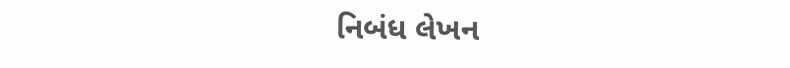નિબંધ લેખન